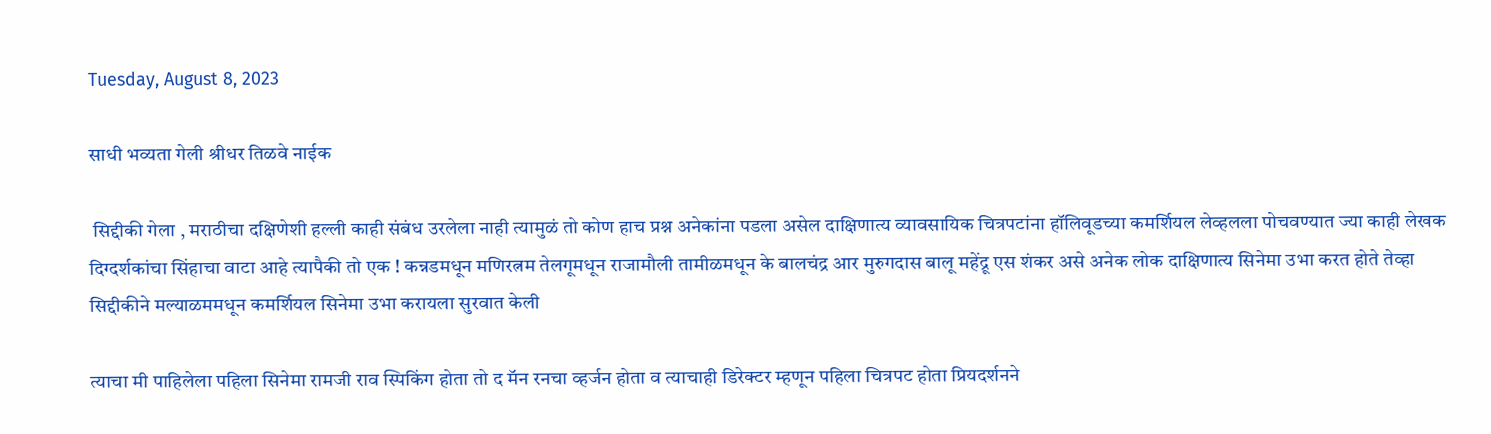Tuesday, August 8, 2023

साधी भव्यता गेली श्रीधर तिळवे नाईक

 सिद्दीकी गेला , मराठीचा दक्षिणेशी हल्ली काही संबंध उरलेला नाही त्यामुळं तो कोण हाच प्रश्न अनेकांना पडला असेल दाक्षिणात्य व्यावसायिक चित्रपटांना हॉलिवूडच्या कमर्शियल लेव्हलला पोचवण्यात ज्या काही लेखक दिग्दर्शकांचा सिंहाचा वाटा आहे त्यापैकी तो एक ! कन्नडमधून मणिरत्नम तेलगूमधून राजामौली तामीळमधून के बालचंद्र आर मुरुगदास बालू महेंद्रू एस शंकर असे अनेक लोक दाक्षिणात्य सिनेमा उभा करत होते तेव्हा सिद्दीकीने मल्याळममधून कमर्शियल सिनेमा उभा करायला सुरवात केली

त्याचा मी पाहिलेला पहिला सिनेमा रामजी राव स्पिकिंग होता तो द मॅन रनचा व्हर्जन होता व त्याचाही डिरेक्टर म्हणून पहिला चित्रपट होता प्रियदर्शनने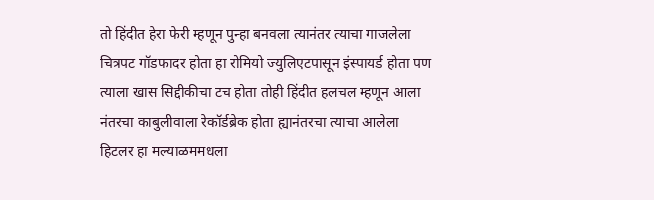तो हिंदीत हेरा फेरी म्हणून पुन्हा बनवला त्यानंतर त्याचा गाजलेला चित्रपट गॉडफादर होता हा रोमियो ज्युलिएटपासून इंस्पायर्ड होता पण त्याला खास सिद्दीकीचा टच होता तोही हिंदीत हलचल म्हणून आला नंतरचा काबुलीवाला रेकॉर्डब्रेक होता ह्यानंतरचा त्याचा आलेला हिटलर हा मल्याळममधला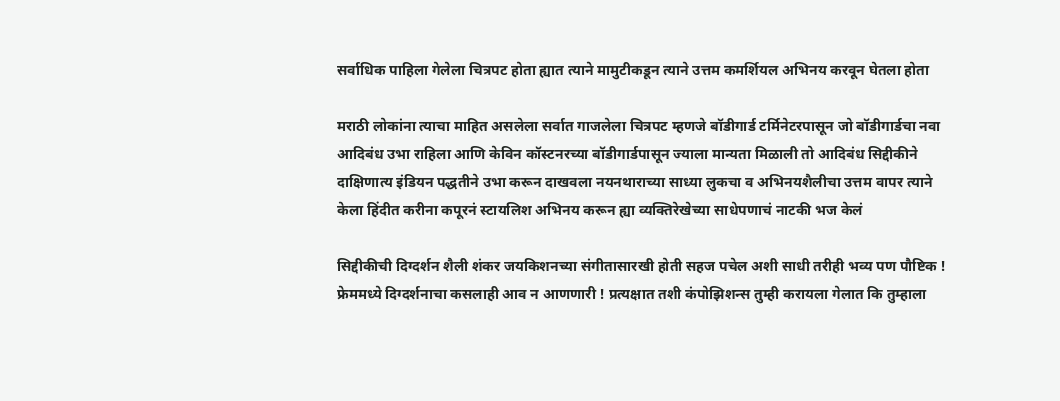सर्वाधिक पाहिला गेलेला चित्रपट होता ह्यात त्याने मामुटीकडून त्याने उत्तम कमर्शियल अभिनय करवून घेतला होता

मराठी लोकांना त्याचा माहित असलेला सर्वात गाजलेला चित्रपट म्हणजे बॉडीगार्ड टर्मिनेटरपासून जो बॉडीगार्डचा नवा आदिबंध उभा राहिला आणि केविन कॉस्टनरच्या बॉडीगार्डपासून ज्याला मान्यता मिळाली तो आदिबंध सिद्दीकीने दाक्षिणात्य इंडियन पद्धतीने उभा करून दाखवला नयनथाराच्या साध्या लुकचा व अभिनयशैलीचा उत्तम वापर त्याने केला हिंदीत करीना कपूरनं स्टायलिश अभिनय करून ह्या व्यक्तिरेखेच्या साधेपणाचं नाटकी भज केलं

सिद्दीकीची दिग्दर्शन शैली शंकर जयकिशनच्या संगीतासारखी होती सहज पचेल अशी साधी तरीही भव्य पण पौष्टिक ! फ्रेममध्ये दिग्दर्शनाचा कसलाही आव न आणणारी ! प्रत्यक्षात तशी कंपोझिशन्स तुम्ही करायला गेलात कि तुम्हाला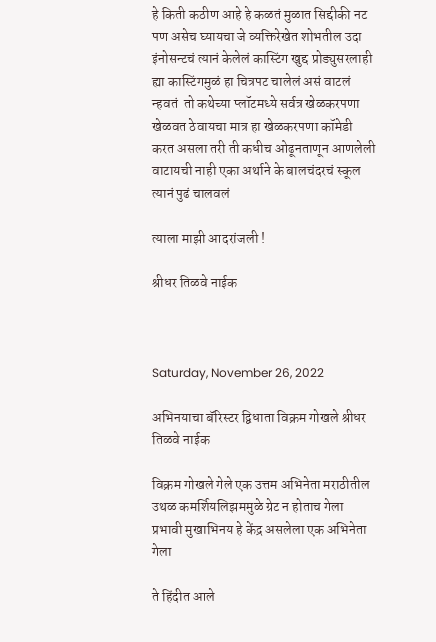हे किती कठीण आहे हे कळतं मुळात सिद्दीकी नट पण असेच घ्यायचा जे व्यक्तिरेखेत शोभतील उदा इंनोसन्टचं त्यानं केलेलं कास्टिंग खुद्द प्रोड्युसरलाही ह्या कास्टिंगमुळं हा चित्रपट चालेलं असं वाटलं न्हवतं  तो कथेच्या प्लॉटमध्ये सर्वत्र खेळकरपणा खेळवत ठेवायचा मात्र हा खेळकरपणा कॉमेडी करत असला तरी ती कधीच ओढूनताणून आणलेली वाटायची नाही एका अर्थाने के बालचंदरचं स्कूल त्यानं पुढं चालवलं

त्याला माझी आदरांजली !

श्रीधर तिळवे नाईक



Saturday, November 26, 2022

अभिनयाचा बॅरिस्टर द्विधाता विक्रम गोखले श्रीधर तिळवे नाईक

विक्रम गोखले गेले एक उत्तम अभिनेता मराठीतील उथळ कमर्शियलिझममुळे ग्रेट न होताच गेला प्रभावी मुखाभिनय हे केंद्र असलेला एक अभिनेता गेला

ते हिंदीत आले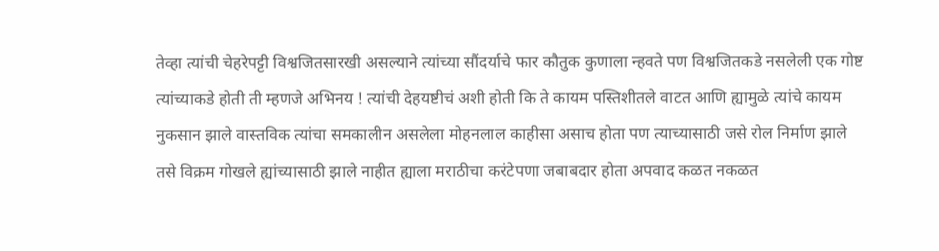तेव्हा त्यांची चेहरेपट्टी विश्वजितसारखी असल्याने त्यांच्या सौंदर्याचे फार कौतुक कुणाला न्हवते पण विश्वजितकडे नसलेली एक गोष्ट त्यांच्याकडे होती ती म्हणजे अभिनय ! त्यांची देहयष्टीचं अशी होती कि ते कायम पस्तिशीतले वाटत आणि ह्यामुळे त्यांचे कायम नुकसान झाले वास्तविक त्यांचा समकालीन असलेला मोहनलाल काहीसा असाच होता पण त्याच्यासाठी जसे रोल निर्माण झाले तसे विक्रम गोखले ह्यांच्यासाठी झाले नाहीत ह्याला मराठीचा करंटेपणा जबाबदार होता अपवाद कळत नकळत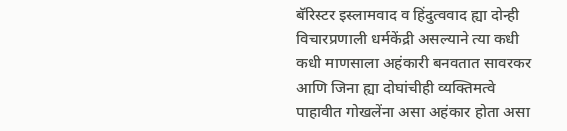बॅरिस्टर इस्लामवाद व हिंदुत्ववाद ह्या दोन्ही विचारप्रणाली धर्मकेंद्री असल्याने त्या कधी कधी माणसाला अहंकारी बनवतात सावरकर आणि जिना ह्या दोघांचीही व्यक्तिमत्वे पाहावीत गोखलेंना असा अहंकार होता असा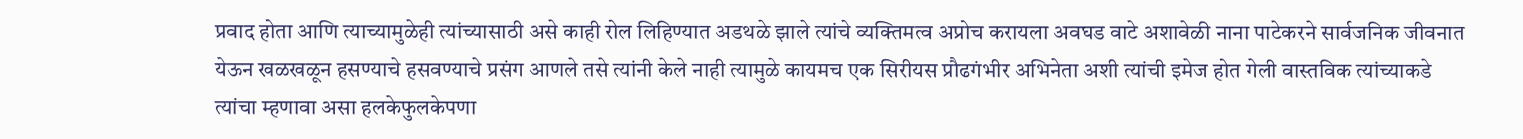प्रवाद होता आणि त्याच्यामुळेही त्यांच्यासाठी असे काही रोल लिहिण्यात अडथळे झाले त्यांचे व्यक्तिमत्व अप्रोच करायला अवघड वाटे अशावेळी नाना पाटेकरने सार्वजनिक जीवनात येऊन खळखळून हसण्याचे हसवण्याचे प्रसंग आणले तसे त्यांनी केले नाही त्यामुळे कायमच एक सिरीयस प्रौढगंभीर अभिनेता अशी त्यांची इमेज होत गेली वास्तविक त्यांच्याकडे त्यांचा म्हणावा असा हलकेफुलकेपणा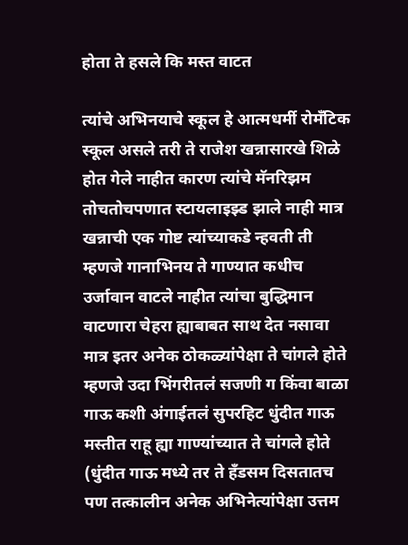होता ते हसले कि मस्त वाटत

त्यांचे अभिनयाचे स्कूल हे आत्मधर्मी रोमँटिक स्कूल असले तरी ते राजेश खन्नासारखे शिळे होत गेले नाहीत कारण त्यांचे मॅनरिझम तोचतोचपणात स्टायलाइझ्ड झाले नाही मात्र खन्नाची एक गोष्ट त्यांच्याकडे न्हवती ती म्हणजे गानाभिनय ते गाण्यात कधीच उर्जावान वाटले नाहीत त्यांचा बुद्धिमान वाटणारा चेहरा ह्याबाबत साथ देत नसावा मात्र इतर अनेक ठोकळ्यांपेक्षा ते चांगले होते म्हणजे उदा भिंगरीतलं सजणी ग किंवा बाळा गाऊ कशी अंगाईतलं सुपरहिट धुंदीत गाऊ मस्तीत राहू ह्या गाण्यांच्यात ते चांगले होते (धुंदीत गाऊ मध्ये तर ते हँडसम दिसतातच पण तत्कालीन अनेक अभिनेत्यांपेक्षा उत्तम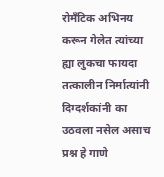रोमँटिक अभिनय करून गेलेत त्यांच्या ह्या लुकचा फायदा तत्कालीन निर्मात्यांनी दिग्दर्शकांनी का उठवला नसेल असाच प्रश्न हे गाणे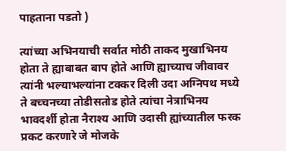पाहताना पडतो )

त्यांच्या अभिनयाची सर्वात मोठी ताकद मुखाभिनय होता ते ह्याबाबत बाप होते आणि ह्याच्याच जीवावर त्यांनी भल्याभल्यांना टक्कर दिली उदा अग्निपथ मध्ये ते बच्चनच्या तोडीसतोड होते त्यांचा नेत्राभिनय भावदर्शी होता नैराश्य आणि उदासी ह्यांच्यातील फरक प्रकट करणारे जे मोजके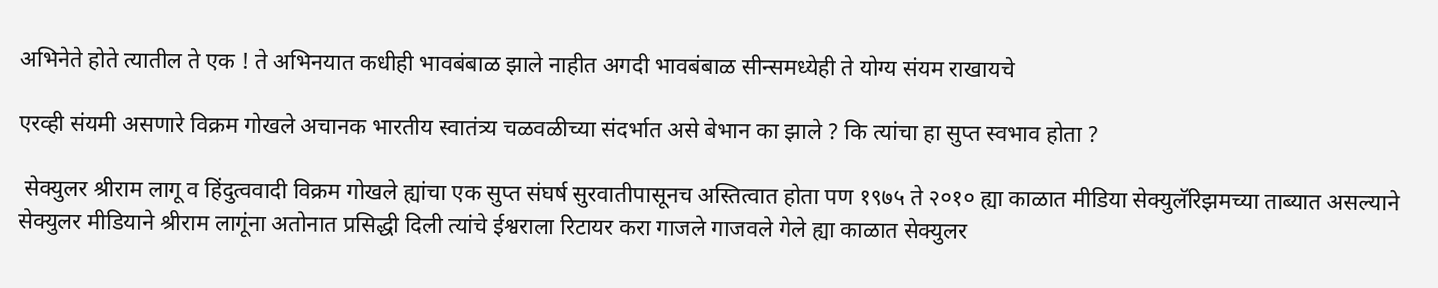अभिनेते होते त्यातील ते एक ! ते अभिनयात कधीही भावबंबाळ झाले नाहीत अगदी भावबंबाळ सीन्समध्येही ते योग्य संयम राखायचे

एरव्ही संयमी असणारे विक्रम गोखले अचानक भारतीय स्वातंत्र्य चळवळीच्या संदर्भात असे बेभान का झाले ? कि त्यांचा हा सुप्त स्वभाव होता ?

 सेक्युलर श्रीराम लागू व हिंदुत्ववादी विक्रम गोखले ह्यांचा एक सुप्त संघर्ष सुरवातीपासूनच अस्तित्वात होता पण १९७५ ते २०१० ह्या काळात मीडिया सेक्युलॅरिझमच्या ताब्यात असल्याने सेक्युलर मीडियाने श्रीराम लागूंना अतोनात प्रसिद्धी दिली त्यांचे ईश्वराला रिटायर करा गाजले गाजवले गेले ह्या काळात सेक्युलर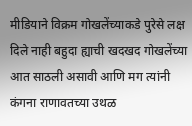मीडियाने विक्रम गोखलेंच्याकडे पुरेसे लक्ष दिले नाही बहुदा ह्याची खदखद गोखलेंच्या आत साठली असावी आणि मग त्यांनी कंगना राणावतच्या उथळ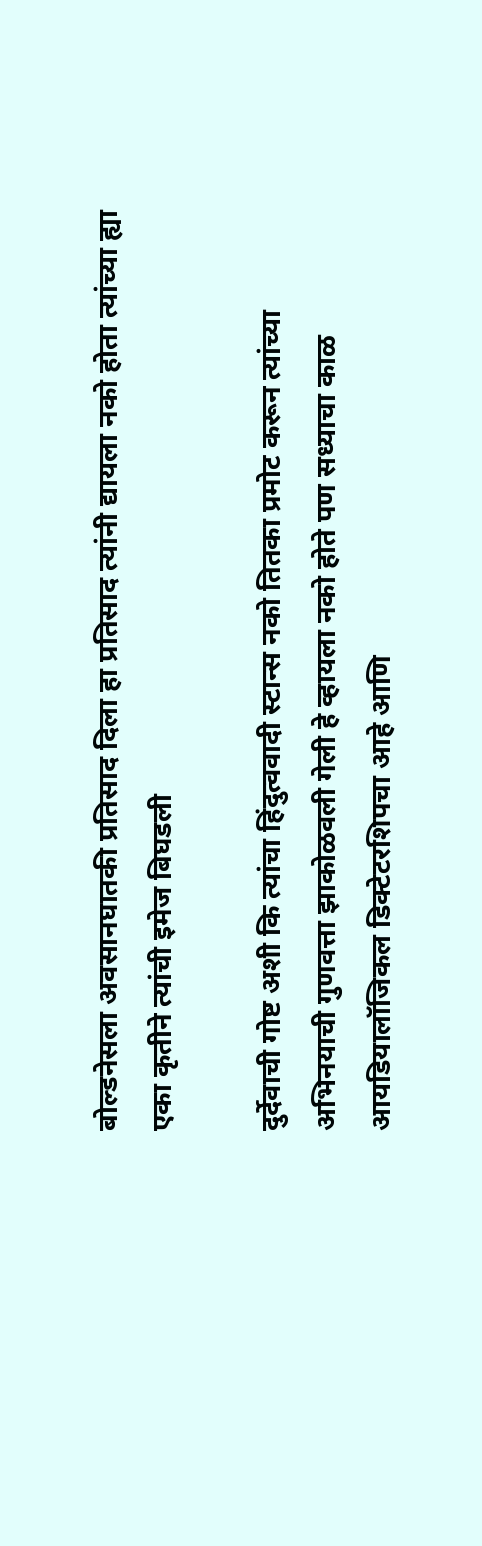बोल्डनेसला अवसानघातकी प्रतिसाद दिला हा प्रतिसाद त्यांनी द्यायला नको होता त्यांच्या ह्या एका कृतीने त्यांची इमेज बिघडली

दुर्देवाची गोष्ट अशी कि त्यांचा हिंदुत्ववादी स्टान्स नको तितका प्रमोट करून त्यांच्या अभिनयाची गुणवत्ता झाकोळवली गेली हे व्हायला नको होते पण सध्याचा काळ आयडियालॉजिकल डिक्टेटरशिपचा आहे आणि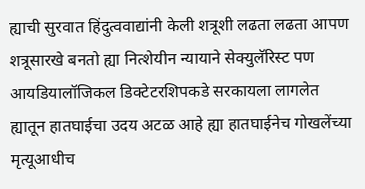ह्याची सुरवात हिंदुत्ववाद्यांनी केली शत्रूशी लढता लढता आपण शत्रूसारखे बनतो ह्या नित्शेयीन न्यायाने सेक्युलॅरिस्ट पण आयडियालॉजिकल डिक्टेटरशिपकडे सरकायला लागलेत ह्यातून हातघाईचा उदय अटळ आहे ह्या हातघाईनेच गोखलेंच्या मृत्यूआधीच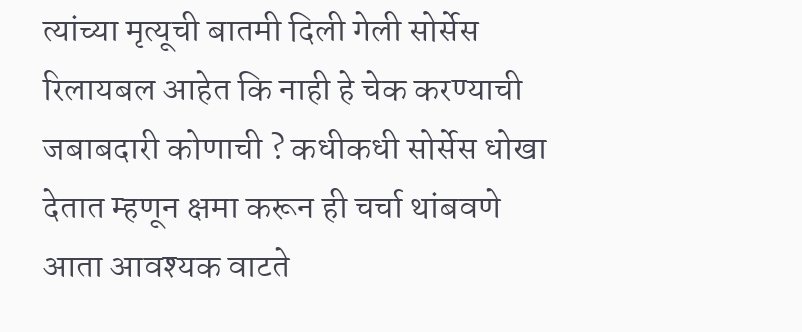त्यांच्या मृत्यूची बातमी दिली गेली सोर्सेस रिलायबल आहेत कि नाही हे चेक करण्याची जबाबदारी कोणाची ? कधीकधी सोर्सेस धोखा देतात म्हणून क्षमा करून ही चर्चा थांबवणे आता आवश्यक वाटते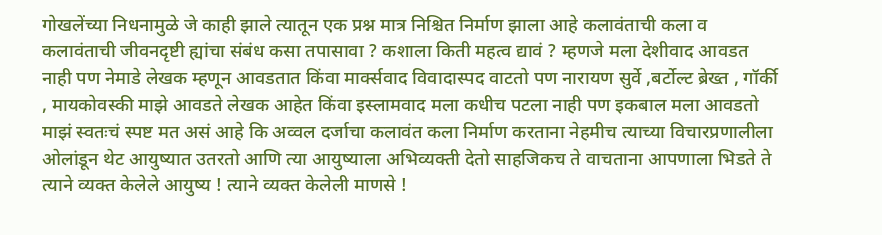गोखलेंच्या निधनामुळे जे काही झाले त्यातून एक प्रश्न मात्र निश्चित निर्माण झाला आहे कलावंताची कला व कलावंताची जीवनदृष्टी ह्यांचा संबंध कसा तपासावा ? कशाला किती महत्व द्यावं ? म्हणजे मला देशीवाद आवडत नाही पण नेमाडे लेखक म्हणून आवडतात किंवा मार्क्सवाद विवादास्पद वाटतो पण नारायण सुर्वे ,बर्टोल्ट ब्रेख्त , गॉर्की , मायकोवस्की माझे आवडते लेखक आहेत किंवा इस्लामवाद मला कधीच पटला नाही पण इकबाल मला आवडतो माझं स्वतःचं स्पष्ट मत असं आहे कि अव्वल दर्जाचा कलावंत कला निर्माण करताना नेहमीच त्याच्या विचारप्रणालीला ओलांडून थेट आयुष्यात उतरतो आणि त्या आयुष्याला अभिव्यक्ती देतो साहजिकच ते वाचताना आपणाला भिडते ते त्याने व्यक्त केलेले आयुष्य ! त्याने व्यक्त केलेली माणसे !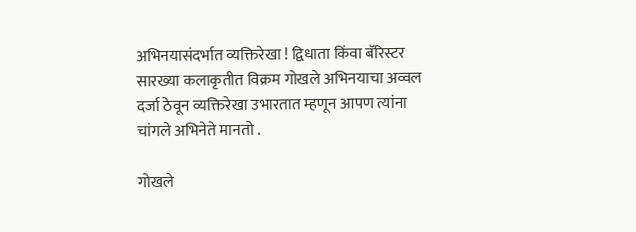अभिनयासंदर्भात व्यक्तिरेखा ! द्विधाता किंवा बॅरिस्टर सारख्या कलाकृतीत विक्रम गोखले अभिनयाचा अव्वल दर्जा ठेवून व्यक्तिरेखा उभारतात म्हणून आपण त्यांना चांगले अभिनेते मानतो .

गोखले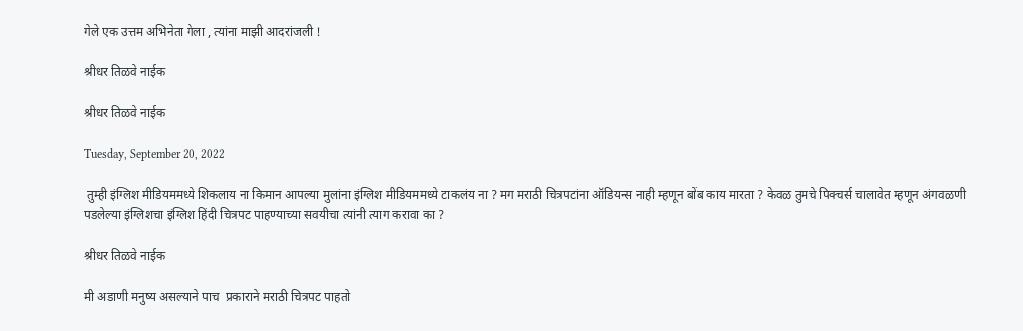गेले एक उत्तम अभिनेता गेला , त्यांना माझी आदरांजली !

श्रीधर तिळवे नाईक

श्रीधर तिळवे नाईक

Tuesday, September 20, 2022

 तुम्ही इंग्लिश मीडियममध्ये शिकलाय ना किमान आपल्या मुलांना इंग्लिश मीडियममध्ये टाकलंय ना ? मग मराठी चित्रपटांना ऑडियन्स नाही म्हणून बोंब काय मारता ? केवळ तुमचे पिक्चर्स चालावेत म्हणून अंगवळणी पडलेल्या इंग्लिशचा इंग्लिश हिंदी चित्रपट पाहण्याच्या सवयीचा त्यांनी त्याग करावा का ?

श्रीधर तिळवे नाईक

मी अडाणी मनुष्य असल्याने पाच  प्रकाराने मराठी चित्रपट पाहतो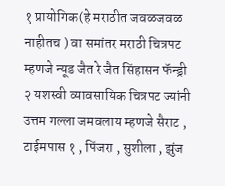१ प्रायोगिक(हे मराठीत जवळजवळ नाहीतच ) वा समांतर मराठी चित्रपट म्हणजे न्यूड जैत रे जैत सिंहासन फॅन्ड्री
२ यशस्वी व्यावसायिक चित्रपट ज्यांनी उत्तम गल्ला जमवलाय म्हणजे सैराट , टाईमपास १ , पिंजरा , सुशीला , झुंज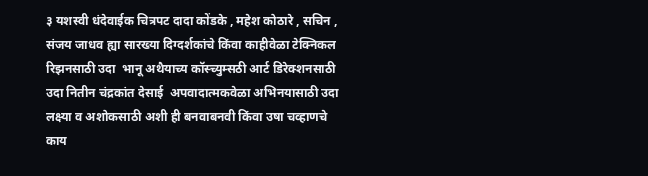३ यशस्वी धंदेवाईक चित्रपट दादा कोंडके , महेश कोठारे , सचिन , संजय जाधव ह्या सारख्या दिग्दर्शकांचे किंवा काहीवेळा टेक्निकल रिझनसाठी उदा  भानू अथैयाच्य कॉस्च्युम्सठी आर्ट डिरेक्शनसाठी उदा नितीन चंद्रकांत देसाई  अपवादात्मकवेळा अभिनयासाठी उदा लक्ष्या व अशोकसाठी अशी ही बनवाबनवी किंवा उषा चव्हाणचे काय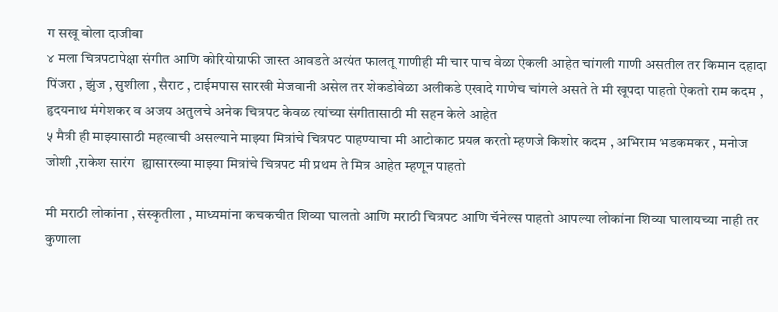ग सखू बोला दाजीबा
४ मला चित्रपटापेक्षा संगीत आणि कोरियोग्राफी जास्त आवडते अत्यंत फालतू गाणीही मी चार पाच वेळा ऐकली आहेत चांगली गाणी असतील तर किमान दहादा पिंजरा , झुंज , सुशीला , सैराट , टाईमपास सारखी मेजवानी असेल तर शेकडोवेळा अलीकडे एखादे गाणेच चांगले असते ते मी खूपदा पाहतो ऐकतो राम कदम , हृदयनाथ मंगेशकर व अजय अतुलचे अनेक चित्रपट केवळ त्यांच्या संगीतासाठी मी सहन केले आहेत
५ मैत्री ही माझ्यासाठी महत्वाची असल्याने माझ्या मित्रांचे चित्रपट पाहण्याचा मी आटोकाट प्रयत्न करतो म्हणजे किशोर कदम , अभिराम भडकमकर , मनोज जोशी ,राकेश सारंग  ह्यासारख्या माझ्या मित्रांचे चित्रपट मी प्रथम ते मित्र आहेत म्हणून पाहतो

मी मराठी लोकांना , संस्कृतीला , माध्यमांना कचकचीत शिव्या घालतो आणि मराठी चित्रपट आणि चॅनेल्स पाहतो आपल्या लोकांना शिव्या घालायच्या नाही तर कुणाला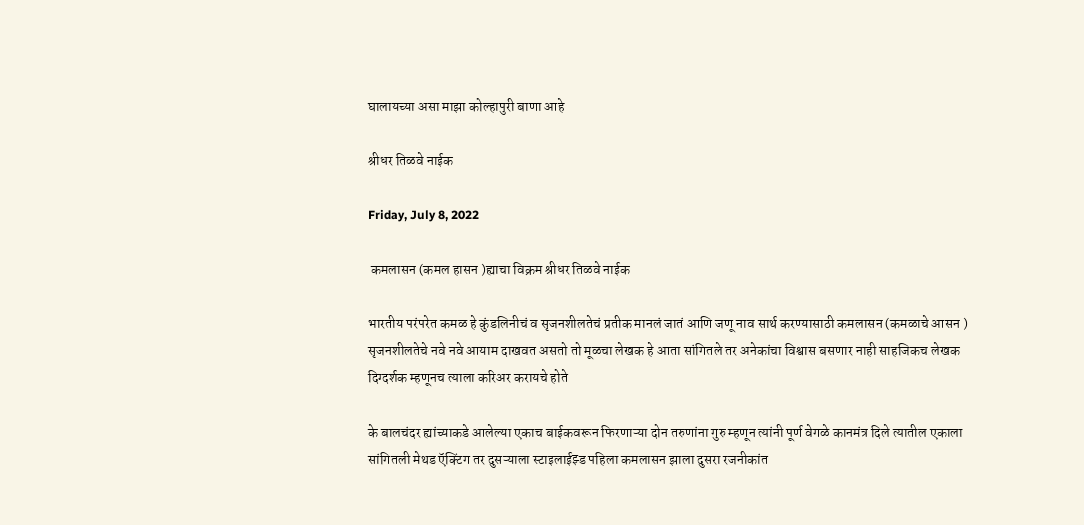घालायच्या असा माझा कोल्हापुरी बाणा आहे

श्रीधर तिळवे नाईक

Friday, July 8, 2022

 कमलासन (कमल हासन )ह्याचा विक्रम श्रीधर तिळवे नाईक

भारतीय परंपरेत कमळ हे कुंडलिनीचं व सृजनशीलतेचं प्रतीक मानलं जातं आणि जणू नाव सार्थ करण्यासाठी कमलासन (कमळाचे आसन )  सृजनशीलतेचे नवे नवे आयाम दाखवत असतो तो मूळचा लेखक हे आता सांगितले तर अनेकांचा विश्वास बसणार नाही साहजिकच लेखक दिग्दर्शक म्हणूनच त्याला करिअर करायचे होते

के बालचंदर ह्यांच्याकडे आलेल्या एकाच बाईकवरून फिरणाऱ्या दोन तरुणांना गुरु म्हणून त्यांनी पूर्ण वेगळे कानमंत्र दिले त्यातील एकाला सांगितली मेथड ऍक्टिंग तर दुसऱ्याला स्टाइलाईझ्ड पहिला कमलासन झाला दुसरा रजनीकांत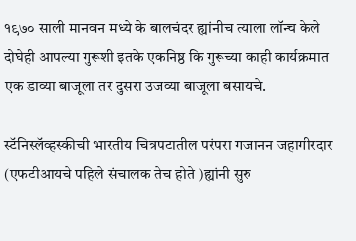१९७० साली मानवन मध्ये के बालचंदर ह्यांनीच त्याला लॉन्च केले दोघेही आपल्या गुरूशी इतके एकनिष्ठ कि गुरूच्या काही कार्यक्रमात एक डाव्या बाजूला तर दुसरा उजव्या बाजूला बसायचे.

स्टॅनिस्लॅव्हस्कीची भारतीय चित्रपटातील परंपरा गजानन जहागीरदार (एफटीआयचे पहिले संचालक तेच होते )ह्यांनी सुरु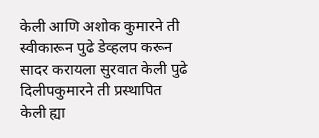केली आणि अशोक कुमारने ती स्वीकारून पुढे डेव्हलप करून सादर करायला सुरवात केली पुढे दिलीपकुमारने ती प्रस्थापित केली ह्या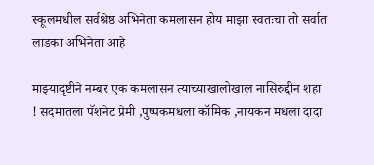स्कूलमधील सर्वश्रेष्ठ अभिनेता कमलासन होय माझा स्वतःचा तो सर्वात लाडका अभिनेता आहे

माझ्यादृष्टीने नम्बर एक कमलासन त्याच्याखालोखाल नासिरुद्दीन शहा ! सदमातला पॅशनेट प्रेमी ,पुष्पकमधला कॉमिक ,नायकन मधला दादा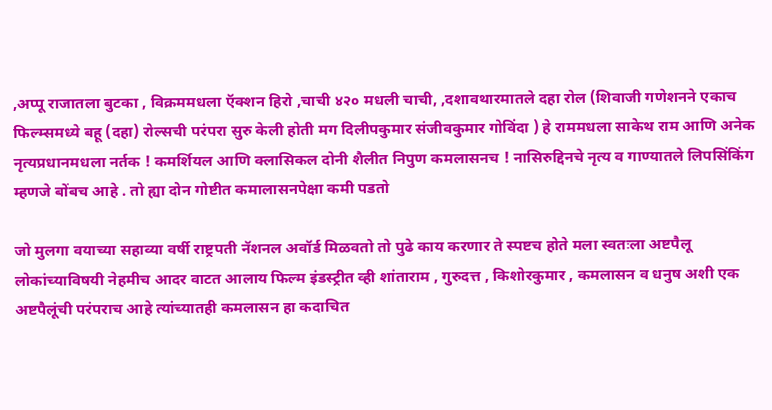,अप्पू राजातला बुटका , विक्रममधला ऍक्शन हिरो ,चाची ४२० मधली चाची, ,दशावथारमातले दहा रोल (शिवाजी गणेशनने एकाच फिल्म्समध्ये बहू (दहा) रोल्सची परंपरा सुरु केली होती मग दिलीपकुमार संजीवकुमार गोविंदा ) हे राममधला साकेथ राम आणि अनेक नृत्यप्रधानमधला नर्तक ! कमर्शियल आणि क्लासिकल दोनी शैलीत निपुण कमलासनच ! नासिरुद्दिनचे नृत्य व गाण्यातले लिपसिंकिंग म्हणजे बोंबच आहे . तो ह्या दोन गोष्टीत कमालासनपेक्षा कमी पडतो

जो मुलगा वयाच्या सहाव्या वर्षी राष्ट्रपती नॅशनल अवॉर्ड मिळवतो तो पुढे काय करणार ते स्पष्टच होते मला स्वतःला अष्टपैलू लोकांच्याविषयी नेहमीच आदर वाटत आलाय फिल्म इंडस्ट्रीत व्ही शांताराम , गुरुदत्त , किशोरकुमार , कमलासन व धनुष अशी एक अष्टपैलूंची परंपराच आहे त्यांच्यातही कमलासन हा कदाचित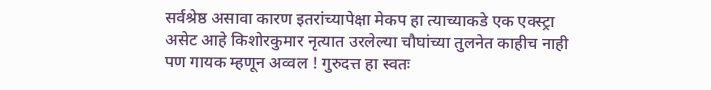सर्वश्रेष्ठ असावा कारण इतरांच्यापेक्षा मेकप हा त्याच्याकडे एक एक्स्ट्रा असेट आहे किशोरकुमार नृत्यात उरलेल्या चौघांच्या तुलनेत काहीच नाही पण गायक म्हणून अव्वल ! गुरुदत्त हा स्वतः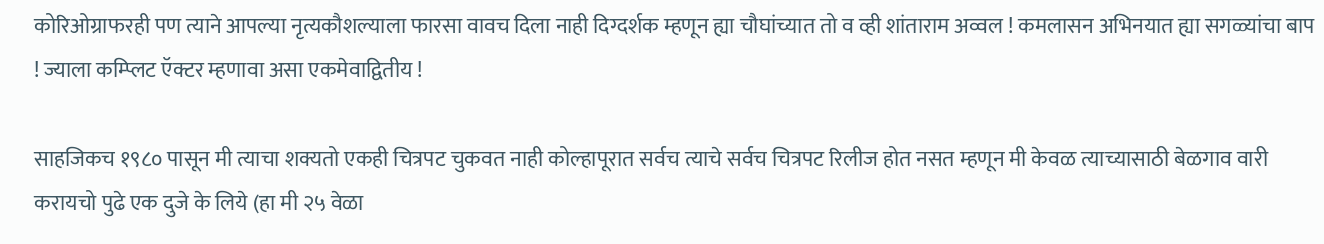कोरिओग्राफरही पण त्याने आपल्या नृत्यकौशल्याला फारसा वावच दिला नाही दिग्दर्शक म्हणून ह्या चौघांच्यात तो व व्ही शांताराम अव्वल ! कमलासन अभिनयात ह्या सगळ्यांचा बाप ! ज्याला कम्प्लिट ऍक्टर म्हणावा असा एकमेवाद्वितीय !

साहजिकच १९८० पासून मी त्याचा शक्यतो एकही चित्रपट चुकवत नाही कोल्हापूरात सर्वच त्याचे सर्वच चित्रपट रिलीज होत नसत म्हणून मी केवळ त्याच्यासाठी बेळगाव वारी करायचो पुढे एक दुजे के लिये (हा मी २५ वेळा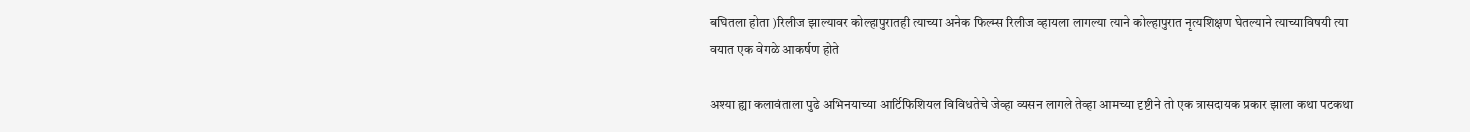बघितला होता )रिलीज झाल्यावर कोल्हापुरातही त्याच्या अनेक फिल्म्स रिलीज व्हायला लागल्या त्याने कोल्हापुरात नृत्यशिक्षण घेतल्याने त्याच्याविषयी त्या वयात एक वेगळे आकर्षण होते

अश्या ह्या कलावंताला पुढे अभिनयाच्या आर्टिफिशियल विविधतेचे जेव्हा व्यसन लागले तेव्हा आमच्या दृष्टीने तो एक त्रासदायक प्रकार झाला कथा पटकथा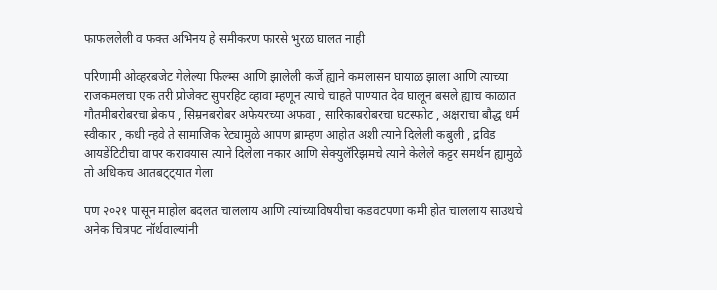फाफललेली व फक्त अभिनय हे समीकरण फारसे भुरळ घालत नाही

परिणामी ओव्हरबजेट गेलेल्या फिल्म्स आणि झालेली कर्जे ह्याने कमलासन घायाळ झाला आणि त्याच्या राजकमलचा एक तरी प्रोजेक्ट सुपरहिट व्हावा म्हणून त्याचे चाहते पाण्यात देव घालून बसले ह्याच काळात गौतमीबरोबरचा ब्रेकप , सिम्रनबरोबर अफेयरच्या अफवा , सारिकाबरोबरचा घटस्फोट , अक्षराचा बौद्ध धर्म स्वीकार , कधी न्हवे ते सामाजिक रेट्यामुळे आपण ब्राम्हण आहोत अशी त्याने दिलेली कबुली , द्रविड आयडेंटिटीचा वापर करावयास त्याने दिलेला नकार आणि सेक्युलॅरिझमचे त्याने केलेले कट्टर समर्थन ह्यामुळे तो अधिकच आतबट्ट्यात गेला

पण २०२१ पासून माहोल बदलत चाललाय आणि त्यांच्याविषयीचा कडवटपणा कमी होत चाललाय साउथचे अनेक चित्रपट नॉर्थवाल्यांनी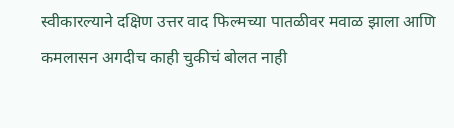स्वीकारल्याने दक्षिण उत्तर वाद फिल्मच्या पातळीवर मवाळ झाला आणि कमलासन अगदीच काही चुकीचं बोलत नाही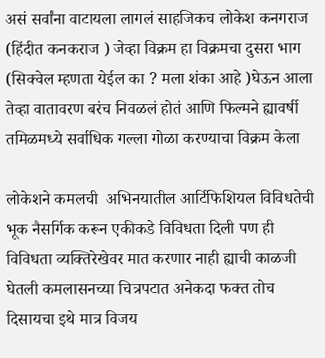असं सर्वांना वाटायला लागलं साहजिकच लोकेश कनगराज (हिंदीत कनकराज ) जेव्हा विक्रम हा विक्रमचा दुसरा भाग (सिक्वेल म्हणता येईल का ? मला शंका आहे )घेऊन आला तेव्हा वातावरण बरंच निवळलं होतं आणि फिल्मने ह्यावर्षी तमिळमध्ये सर्वाधिक गल्ला गोळा करण्याचा विक्रम केला

लोकेशने कमलची  अभिनयातील आर्टिफिशियल विविधतेची भूक नैसर्गिक करून एकीकडे विविधता दिली पण ही विविधता व्यक्तिरेखेवर मात करणार नाही ह्याची काळजी घेतली कमलासनच्या चित्रपटात अनेकदा फक्त तोच दिसायचा इथे मात्र विजय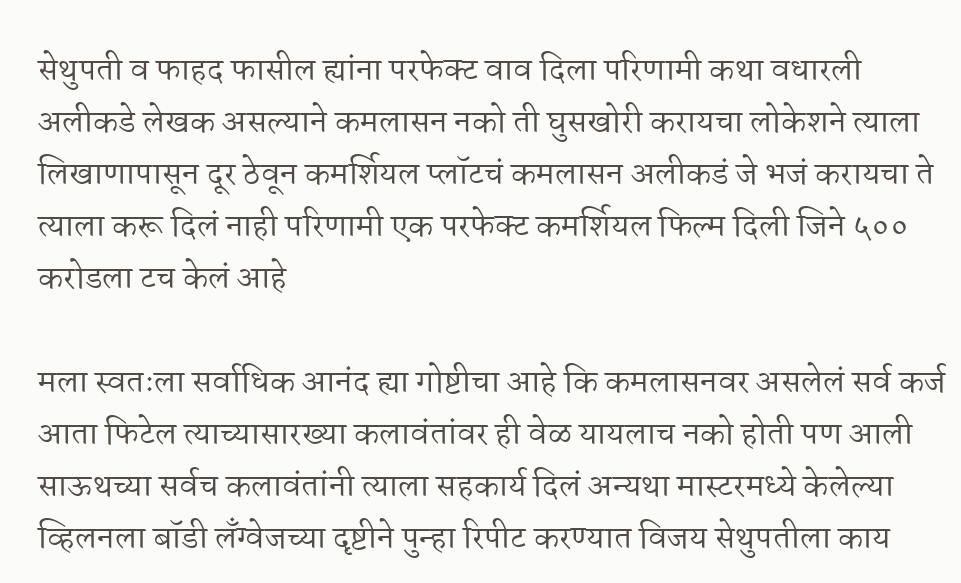सेथुपती व फाहद फासील ह्यांना परफेक्ट वाव दिला परिणामी कथा वधारली अलीकडे लेखक असल्याने कमलासन नको ती घुसखोरी करायचा लोकेशने त्याला लिखाणापासून दूर ठेवून कमर्शियल प्लॉटचं कमलासन अलीकडं जे भजं करायचा ते त्याला करू दिलं नाही परिणामी एक परफेक्ट कमर्शियल फिल्म दिली जिने ५०० करोडला टच केलं आहे

मला स्वतःला सर्वाधिक आनंद ह्या गोष्टीचा आहे कि कमलासनवर असलेलं सर्व कर्ज आता फिटेल त्याच्यासारख्या कलावंतांवर ही वेळ यायलाच नको होती पण आली साऊथच्या सर्वच कलावंतांनी त्याला सहकार्य दिलं अन्यथा मास्टरमध्ये केलेल्या व्हिलनला बॉडी लँग्वेजच्या दृष्टीने पुन्हा रिपीट करण्यात विजय सेथुपतीला काय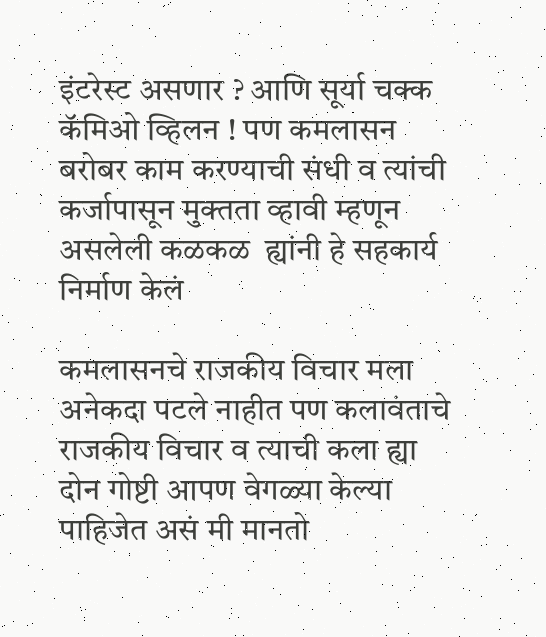इंटरेस्ट असणार ? आणि सूर्या चक्क कॅमिओ व्हिलन ! पण कमलासन बरोबर काम करण्याची संधी व त्यांची कर्जापासून मुक्तता व्हावी म्हणून असलेली कळकळ  ह्यांनी हे सहकार्य निर्माण केलं

कमलासनचे राजकीय विचार मला अनेकदा पटले नाहीत पण कलावंताचे राजकीय विचार व त्याची कला ह्या दोन गोष्टी आपण वेगळ्या केल्या पाहिजेत असं मी मानतो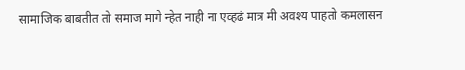सामाजिक बाबतीत तो समाज मागे न्हेत नाही ना एव्हढं मात्र मी अवश्य पाहतो कमलासन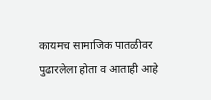कायमच सामाजिक पातळीवर पुढारलेला होता व आताही आहे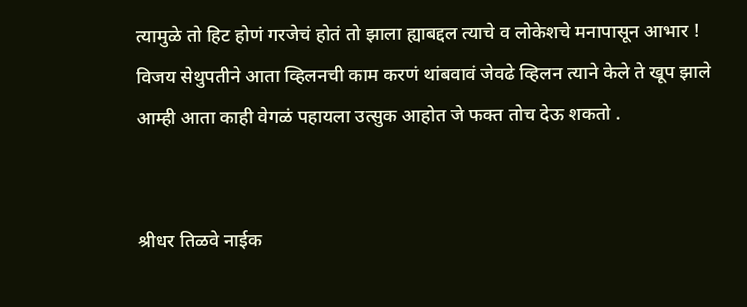त्यामुळे तो हिट होणं गरजेचं होतं तो झाला ह्याबद्दल त्याचे व लोकेशचे मनापासून आभार ! विजय सेथुपतीने आता व्हिलनची काम करणं थांबवावं जेवढे व्हिलन त्याने केले ते खूप झाले आम्ही आता काही वेगळं पहायला उत्सुक आहोत जे फक्त तोच देऊ शकतो .


श्रीधर तिळवे नाईक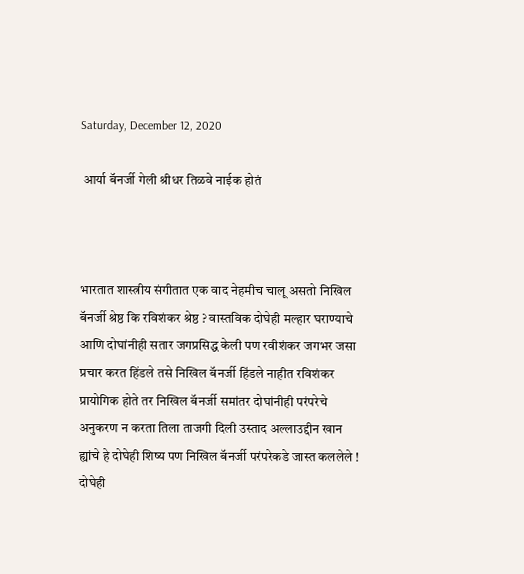Saturday, December 12, 2020

 आर्या बॅनर्जी गेली श्रीधर तिळवे नाईक होतं



भारतात शास्त्रीय संगीतात एक वाद नेहमीच चालू असतो निखिल बॅनर्जी श्रेष्ठ कि रविशंकर श्रेष्ठ ? वास्तविक दोघेही मल्हार घराण्याचे आणि दोघांनीही सतार जगप्रसिद्ध केली पण रवीशंकर जगभर जसा प्रचार करत हिंडले तसे निखिल बॅनर्जी हिंडले नाहीत रविशंकर प्रायोगिक होते तर निखिल बॅनर्जी समांतर दोघांनीही परंपरेचे अनुकरण न करता तिला ताजगी दिली उस्ताद अल्लाउद्दीन खान ह्यांचे हे दोघेही शिष्य पण निखिल बॅनर्जी परंपरेकडे जास्त कललेले ! दोघेही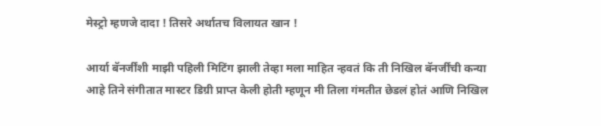मेस्ट्रो म्हणजे दादा ! तिसरे अर्थातच विलायत खान !

आर्या बॅनर्जींशी माझी पहिली मिटिंग झाली तेव्हा मला माहित न्हवतं कि ती निखिल बॅनर्जींची कन्या आहे तिने संगीतात मास्टर डिग्री प्राप्त केली होती म्हणून मी तिला गंमतीत छेडलं होतं आणि निखिल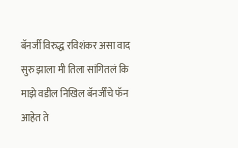बॅनर्जी विरुद्ध रविशंकर असा वाद सुरु झाला मी तिला सांगितलं कि माझे वडील निखिल बॅनर्जींचे फॅन आहेत ते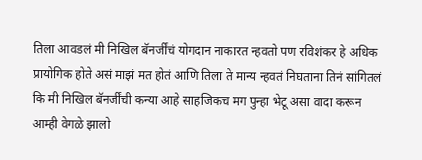तिला आवडलं मी निखिल बॅनर्जींचं योगदान नाकारत न्हवतो पण रविशंकर हे अधिक प्रायोगिक होते असं माझं मत होतं आणि तिला ते मान्य न्हवतं निघताना तिनं सांगितलं कि मी निखिल बॅनर्जींची कन्या आहे साहजिकच मग पुन्हा भेटू असा वादा करून आम्ही वेगळे झालो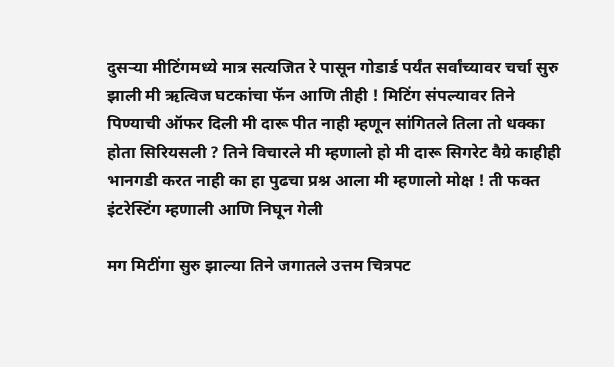दुसऱ्या मीटिंगमध्ये मात्र सत्यजित रे पासून गोडार्ड पर्यंत सर्वांच्यावर चर्चा सुरु झाली मी ऋत्विज घटकांचा फॅन आणि तीही ! मिटिंग संपल्यावर तिने पिण्याची ऑफर दिली मी दारू पीत नाही म्हणून सांगितले तिला तो धक्का होता सिरियसली ? तिने विचारले मी म्हणालो हो मी दारू सिगरेट वैग्रे काहीही भानगडी करत नाही का हा पुढचा प्रश्न आला मी म्हणालो मोक्ष ! ती फक्त इंटरेस्टिंग म्हणाली आणि निघून गेली

मग मिटींगा सुरु झाल्या तिने जगातले उत्तम चित्रपट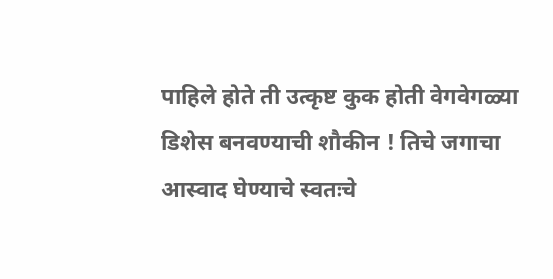पाहिले होते ती उत्कृष्ट कुक होती वेगवेगळ्या डिशेस बनवण्याची शौकीन ! तिचे जगाचा आस्वाद घेण्याचे स्वतःचे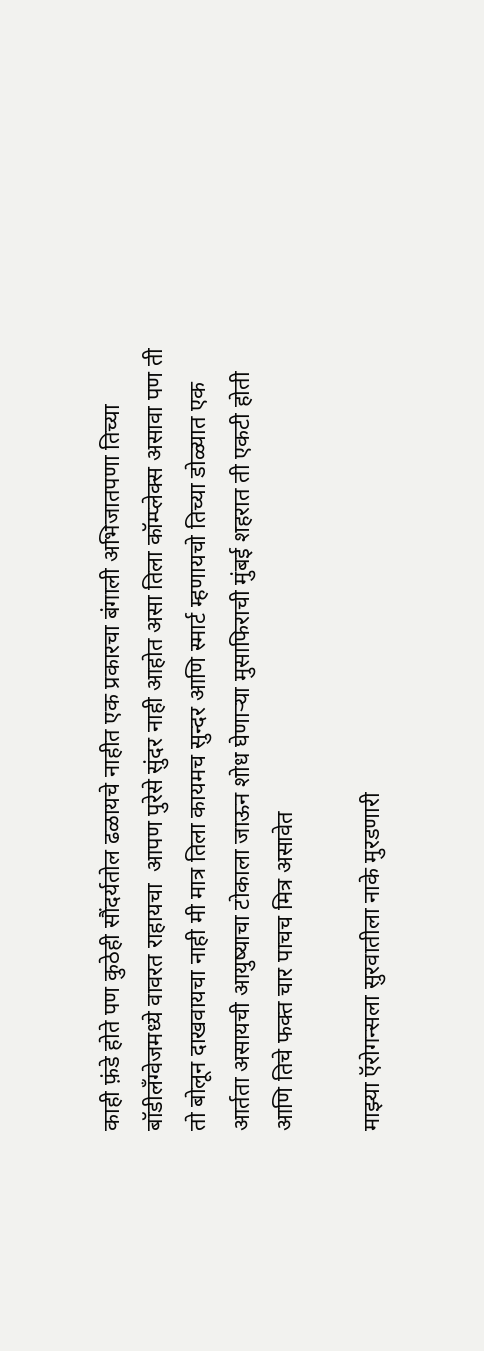काही फ़ंडे होते पण कुठेही सौंदर्यतोल ढळायचे नाहीत एक प्रकारचा बंगाली अभिजातपणा तिच्या बॉडीलँग्वेजमध्ये वावरत राहायचा  आपण पुरेसे सुंदर नाही आहोत असा तिला कॉम्प्लेक्स असावा पण ती तो बोलून दाखवायचा नाही मी मात्र तिला कायमच सुन्दर आणि स्मार्ट म्हणायचो तिच्या डोळ्यात एक आर्तता असायची आयुष्याचा टोकाला जाऊन शोध घेणाऱ्या मुसाफिराची मुंबई शहरात ती एकटी होती आणि तिचे फक्त चार पाचच मित्र असावेत

माझ्या ऍरोगन्सला सुरवातीला नाके मुरडणारी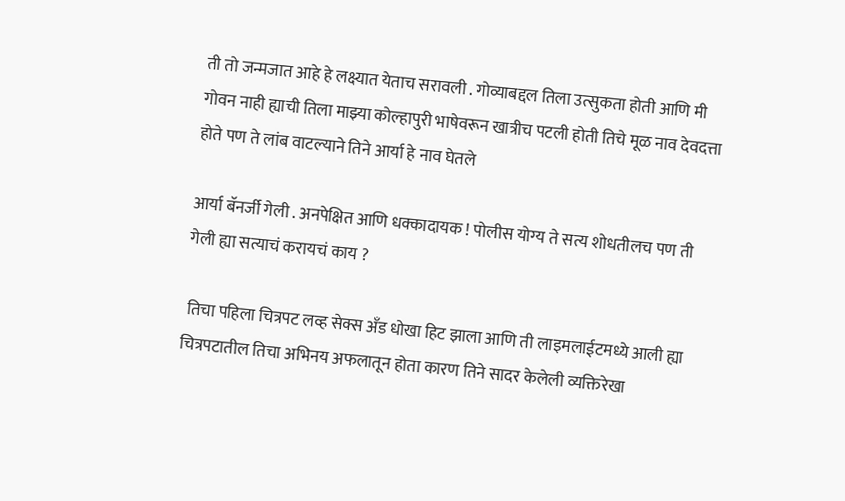ती तो जन्मजात आहे हे लक्ष्यात येताच सरावली . गोव्याबद्दल तिला उत्सुकता होती आणि मी गोवन नाही ह्याची तिला माझ्या कोल्हापुरी भाषेवरून खात्रीच पटली होती तिचे मूळ नाव देवदत्ता होते पण ते लांब वाटल्याने तिने आर्या हे नाव घेतले

आर्या बॅनर्जी गेली . अनपेक्षित आणि धक्कादायक ! पोलीस योग्य ते सत्य शोधतीलच पण ती गेली ह्या सत्याचं करायचं काय ?

 तिचा पहिला चित्रपट लव्ह सेक्स अँड धोखा हिट झाला आणि ती लाइमलाईटमध्ये आली ह्या चित्रपटातील तिचा अभिनय अफलातून होता कारण तिने सादर केलेली व्यक्तिरेखा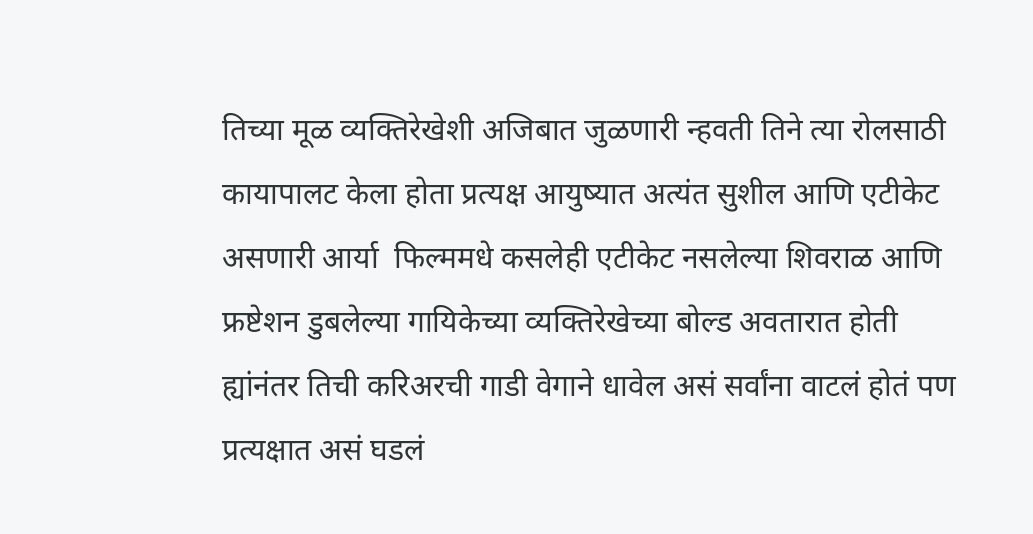तिच्या मूळ व्यक्तिरेखेशी अजिबात जुळणारी न्हवती तिने त्या रोलसाठी कायापालट केला होता प्रत्यक्ष आयुष्यात अत्यंत सुशील आणि एटीकेट असणारी आर्या  फिल्ममधे कसलेही एटीकेट नसलेल्या शिवराळ आणि फ्रष्टेशन डुबलेल्या गायिकेच्या व्यक्तिरेखेच्या बोल्ड अवतारात होती ह्यांनंतर तिची करिअरची गाडी वेगाने धावेल असं सर्वांना वाटलं होतं पण प्रत्यक्षात असं घडलं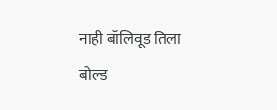नाही बॉलिवूड तिला बोल्ड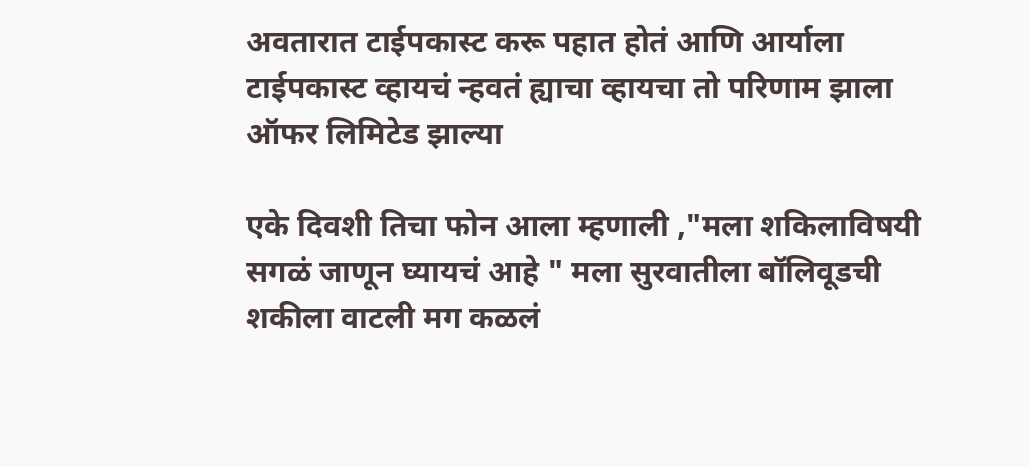अवतारात टाईपकास्ट करू पहात होतं आणि आर्याला टाईपकास्ट व्हायचं न्हवतं ह्याचा व्हायचा तो परिणाम झाला ऑफर लिमिटेड झाल्या

एके दिवशी तिचा फोन आला म्हणाली ,"मला शकिलाविषयी सगळं जाणून घ्यायचं आहे " मला सुरवातीला बॉलिवूडची शकीला वाटली मग कळलं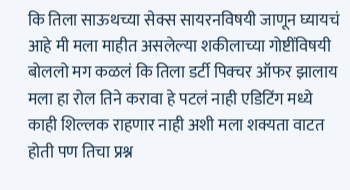कि तिला साऊथच्या सेक्स सायरनविषयी जाणून घ्यायचं आहे मी मला माहीत असलेल्या शकीलाच्या गोष्टींविषयी बोललो मग कळलं कि तिला डर्टी पिक्चर ऑफर झालाय मला हा रोल तिने करावा हे पटलं नाही एडिटिंग मध्ये काही शिल्लक राहणार नाही अशी मला शक्यता वाटत होती पण तिचा प्रश्न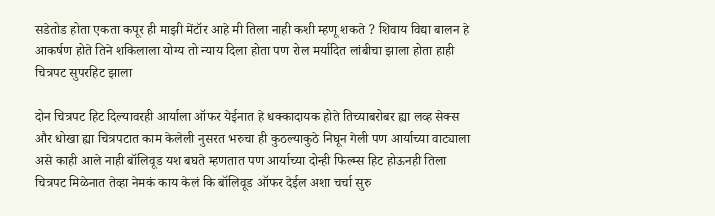सडेतोड होता एकता कपूर ही माझी मेंटॉर आहे मी तिला नाही कशी म्हणू शकते ? शिवाय विद्या बालन हे आकर्षण होते तिने शकिलाला योग्य तो न्याय दिला होता पण रोल मर्यादित लांबीचा झाला होता हाही चित्रपट सुपरहिट झाला

दोन चित्रपट हिट दिल्यावरही आर्याला ऑफर येईनात हे धक्कादायक होते तिच्याबरोबर ह्या लव्ह सेक्स और धोखा ह्या चित्रपटात काम केलेली नुसरत भरुचा ही कुठल्याकुठे निघून गेली पण आर्याच्या वाट्याला असे काही आले नाही बॉलिवूड यश बघते म्हणतात पण आर्याच्या दोन्ही फिल्म्स हिट होऊनही तिला चित्रपट मिळेनात तेव्हा नेमकं काय केलं कि बॉलिवूड ऑफर देईल अशा चर्चा सुरु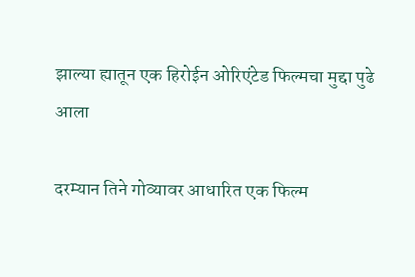झाल्या ह्यातून एक हिरोईन ओरिएंटेड फिल्मचा मुद्दा पुढे आला

दरम्यान तिने गोव्यावर आधारित एक फिल्म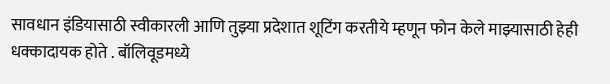सावधान इंडियासाठी स्वीकारली आणि तुझ्या प्रदेशात शूटिंग करतीये म्हणून फोन केले माझ्यासाठी हेही धक्कादायक होते . बॉलिवूडमध्ये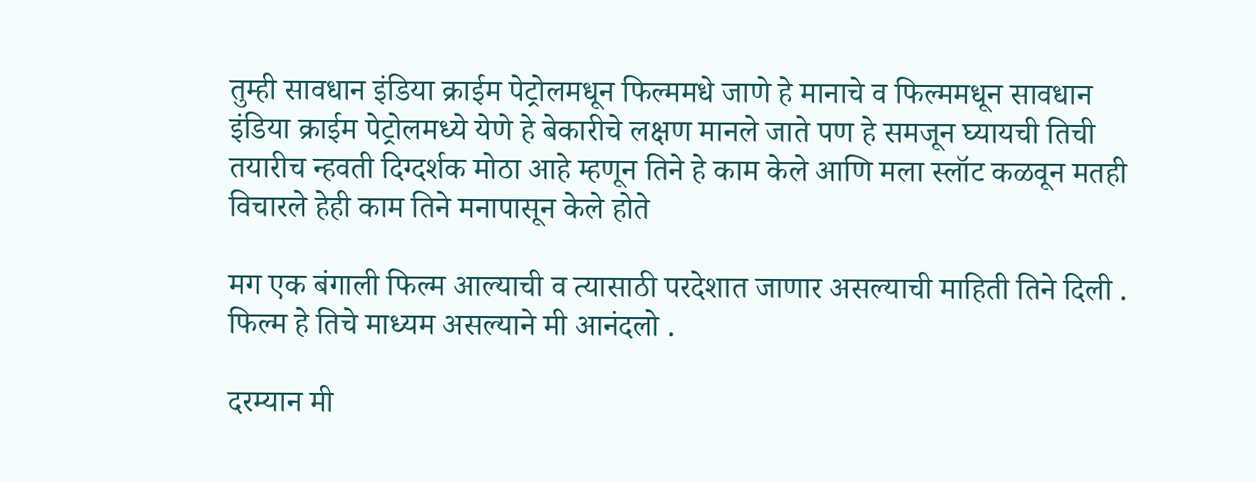तुम्ही सावधान इंडिया क्राईम पेट्रोलमधून फिल्ममधे जाणे हे मानाचे व फिल्ममधून सावधान इंडिया क्राईम पेट्रोलमध्ये येणे हे बेकारीचे लक्षण मानले जाते पण हे समजून घ्यायची तिची तयारीच न्हवती दिग्दर्शक मोठा आहे म्हणून तिने हे काम केले आणि मला स्लॉट कळवून मतही विचारले हेही काम तिने मनापासून केले होते

मग एक बंगाली फिल्म आल्याची व त्यासाठी परदेशात जाणार असल्याची माहिती तिने दिली . फिल्म हे तिचे माध्यम असल्याने मी आनंदलो .

दरम्यान मी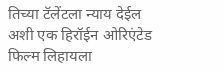तिच्या टॅलेंटला न्याय देईल अशी एक हिरॉईन ओरिएंटेड फिल्म लिहायला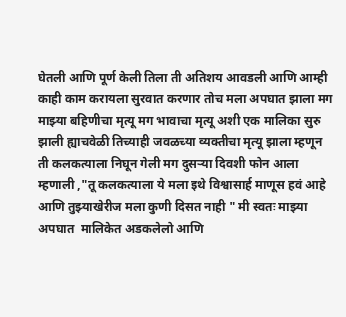घेतली आणि पूर्ण केली तिला ती अतिशय आवडली आणि आम्ही काही काम करायला सुरवात करणार तोच मला अपघात झाला मग माझ्या बहिणीचा मृत्यू मग भावाचा मृत्यू अशी एक मालिका सुरु झाली ह्याचवेळी तिच्याही जवळच्या व्यक्तीचा मृत्यू झाला म्हणून ती कलकत्याला निघून गेली मग दुसऱ्या दिवशी फोन आला म्हणाली ,"तू कलकत्याला ये मला इथे विश्वासार्ह माणूस हवं आहे आणि तुझ्याखेरीज मला कुणी दिसत नाही " मी स्वतः माझ्या अपघात  मालिकेत अडकलेलो आणि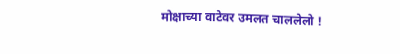मोक्षाच्या वाटेवर उमलत चाललेलो !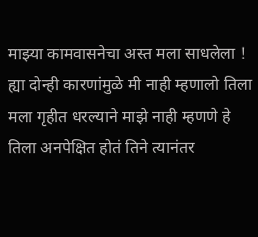माझ्या कामवासनेचा अस्त मला साधलेला ! ह्या दोन्ही कारणांमुळे मी नाही म्हणालो तिला मला गृहीत धरल्याने माझे नाही म्हणणे हे तिला अनपेक्षित होतं तिने त्यानंतर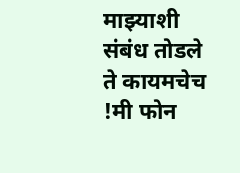माझ्याशी संबंध तोडले ते कायमचेच !मी फोन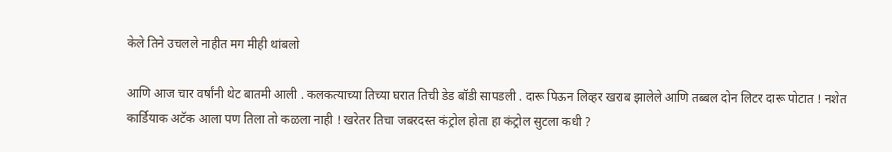केले तिने उचलले नाहीत मग मीही थांबलो

आणि आज चार वर्षांनी थेट बातमी आली . कलकत्याच्या तिच्या घरात तिची डेड बॉडी सापडली . दारू पिऊन लिव्हर खराब झालेले आणि तब्बल दोन लिटर दारू पोटात ! नशेत कार्डियाक अटॅक आला पण तिला तो कळला नाही ! खरेतर तिचा जबरदस्त कंट्रोल होता हा कंट्रोल सुटला कधी ?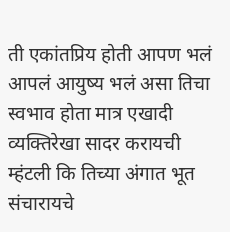ती एकांतप्रिय होती आपण भलं आपलं आयुष्य भलं असा तिचा स्वभाव होता मात्र एखादी व्यक्तिरेखा सादर करायची म्हंटली कि तिच्या अंगात भूत संचारायचे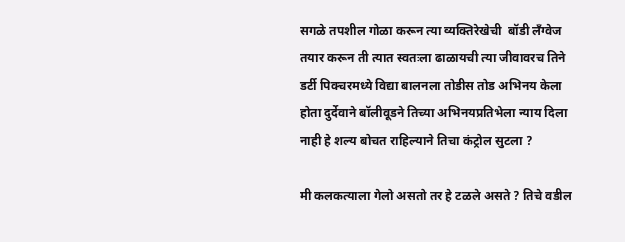सगळे तपशील गोळा करून त्या व्यक्तिरेखेची  बॉडी लँग्वेज तयार करून ती त्यात स्वतःला ढाळायची त्या जीवावरच तिने डर्टी पिक्चरमध्ये विद्या बालनला तोडीस तोड अभिनय केला होता दुर्देवाने बॉलीवूडने तिच्या अभिनयप्रतिभेला न्याय दिला नाही हे शल्य बोचत राहिल्याने तिचा कंट्रोल सुटला ?

मी कलकत्याला गेलो असतो तर हे टळले असते ? तिचे वडील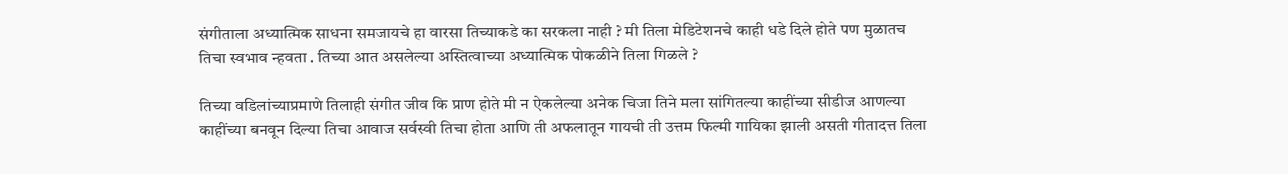संगीताला अध्यात्मिक साधना समजायचे हा वारसा तिच्याकडे का सरकला नाही ? मी तिला मेडिटेशनचे काही धडे दिले होते पण मुळातच तिचा स्वभाव न्हवता . तिच्या आत असलेल्या अस्तित्वाच्या अध्यात्मिक पोकळीने तिला गिळले ?

तिच्या वडिलांच्याप्रमाणे तिलाही संगीत जीव कि प्राण होते मी न ऐकलेल्या अनेक चिजा तिने मला सांगितल्या काहींच्या सीडीज आणल्या काहींच्या बनवून दिल्या तिचा आवाज सर्वस्वी तिचा होता आणि ती अफलातून गायची ती उत्तम फिल्मी गायिका झाली असती गीतादत्त तिला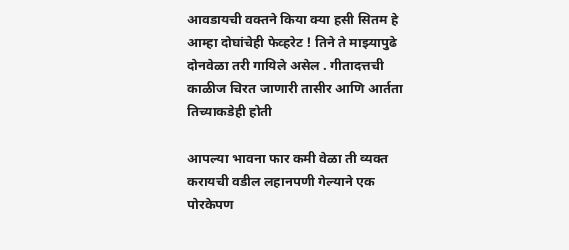आवडायची वक्तने किया क्या हसी सितम हे आम्हा दोघांचेही फेव्हरेट ! तिने ते माझ्यापुढे दोनवेळा तरी गायिले असेल . गीतादत्तची काळीज चिरत जाणारी तासीर आणि आर्तता तिच्याकडेही होती

आपल्या भावना फार कमी वेळा ती व्यक्त करायची वडील लहानपणी गेल्याने एक पोरकेपण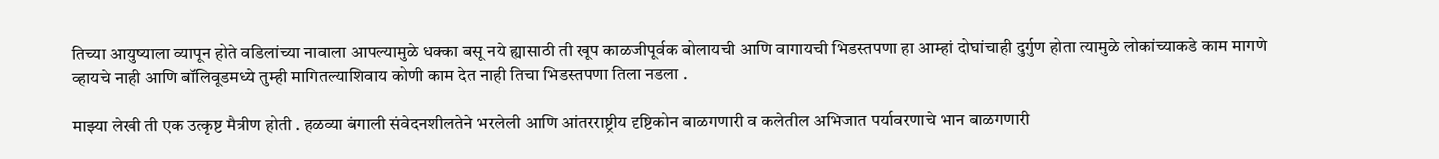तिच्या आयुष्याला व्यापून होते वडिलांच्या नावाला आपल्यामुळे धक्का बसू नये ह्यासाठी ती खूप काळजीपूर्वक बोलायची आणि वागायची भिडस्तपणा हा आम्हां दोघांचाही दुर्गुण होता त्यामुळे लोकांच्याकडे काम मागणे व्हायचे नाही आणि बॉलिवूडमध्ये तुम्ही मागितल्याशिवाय कोणी काम देत नाही तिचा भिडस्तपणा तिला नडला .

माझ्या लेखी ती एक उत्कृष्ट मैत्रीण होती . हळव्या बंगाली संवेदनशीलतेने भरलेली आणि आंतरराष्ट्रीय दृष्टिकोन बाळगणारी व कलेतील अभिजात पर्यावरणाचे भान बाळगणारी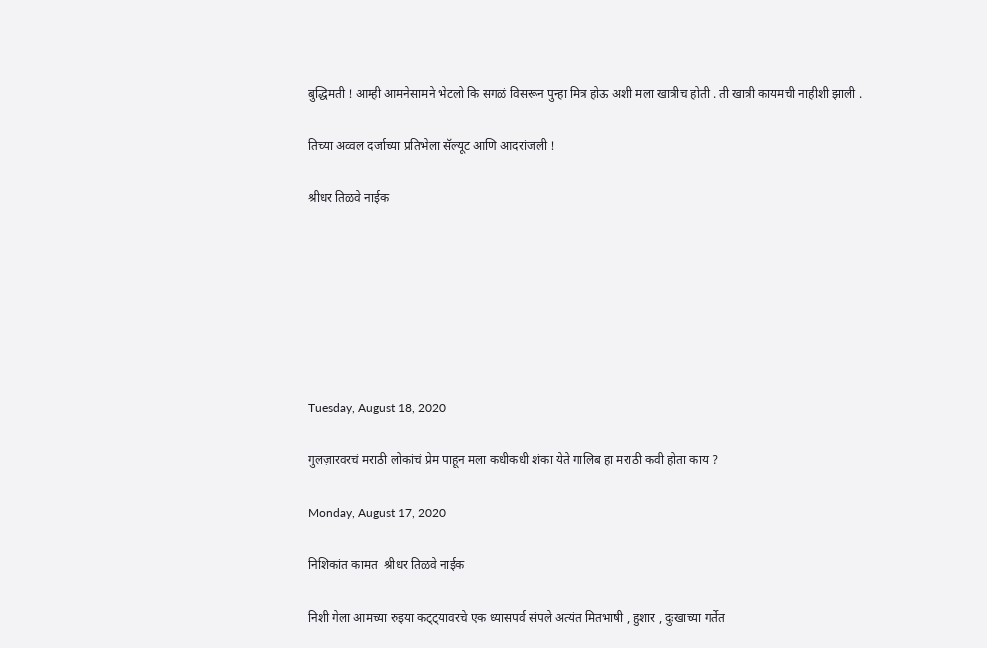बुद्धिमती ! आम्ही आमनेसामने भेटलो कि सगळं विसरून पुन्हा मित्र होऊ अशी मला खात्रीच होती . ती खात्री कायमची नाहीशी झाली .

तिच्या अव्वल दर्जाच्या प्रतिभेला सॅल्यूट आणि आदरांजली !

श्रीधर तिळवे नाईक







Tuesday, August 18, 2020

गुलज़ारवरचं मराठी लोकांचं प्रेम पाहून मला कधीकधी शंका येते गालिब हा मराठी कवी होता काय ?

Monday, August 17, 2020

निशिकांत कामत  श्रीधर तिळवे नाईक

निशी गेला आमच्या रुइया कट्ट्यावरचे एक ध्यासपर्व संपले अत्यंत मितभाषी , हुशार , दुःखाच्या गर्तेत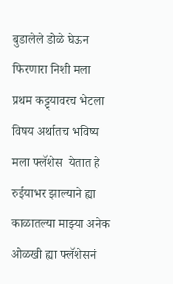बुडालेले डोळे घेऊन फिरणारा निशी मला प्रथम कट्ट्यावरच भेटला विषय अर्थातच भविष्य मला फ्लॅशेस  येतात हे रुईयाभर झाल्याने ह्या काळातल्या माझ्या अनेक ओळखी ह्या फ्लॅशेसनं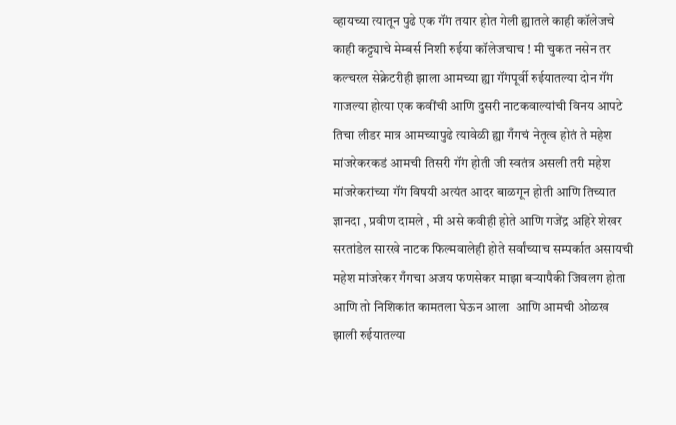व्हायच्या त्यातून पुढे एक गॅंग तयार होत गेली ह्यातले काही कॉलेजचे काही कट्ट्याचे मेम्बर्स निशी रुईया कॉलेजचाच ! मी चुकत नसेन तर कल्चरल सेक्रेटरीही झाला आमच्या ह्या गॅंगपूर्वी रुईयातल्या दोन गॅंग गाजल्या होत्या एक कवींची आणि दुसरी नाटकवाल्यांची विनय आपटे तिचा लीडर मात्र आमच्यापुढे त्यावेळी ह्या गँगचं नेतृत्व होतं ते महेश मांजरेकरकडं आमची तिसरी गॅंग होती जी स्वतंत्र असली तरी महेश मांजरेकरांच्या गॅंग विषयी अत्यंत आदर बाळगून होती आणि तिच्यात ज्ञानदा , प्रवीण दामले , मी असे कवीही होते आणि गजेंद्र अहिरे शेखर सरतांडेल सारखे नाटक फिल्मवालेही होते सर्वांच्याच सम्पर्कात असायची महेश मांजरेकर गँगचा अजय फणसेकर माझा बऱ्यापैकी जिवलग होता आणि तो निशिकांत कामतला घेऊन आला  आणि आमची ओळख झाली रुईयातल्या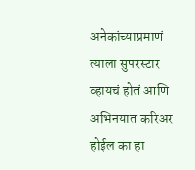अनेकांच्याप्रमाणं त्याला सुपरस्टार व्हायचं होतं आणि अभिनयात करिअर होईल का हा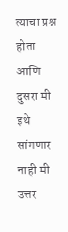त्याचा प्रश्न होता आणि दुसरा मी इथे सांगणार नाही मी उत्तर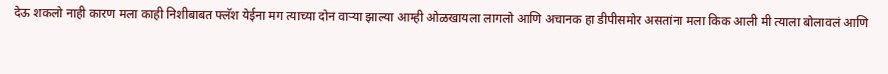देऊ शकलो नाही कारण मला काही निशीबाबत फ्लॅश येईना मग त्याच्या दोन वाऱ्या झाल्या आम्ही ओळखायला लागलो आणि अचानक हा डीपीसमोर असतांना मला किक आली मी त्याला बोलावलं आणि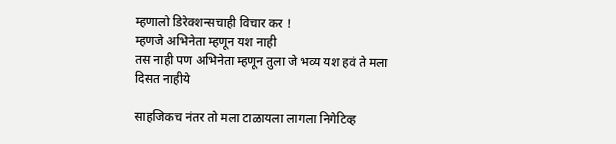म्हणालो डिरेक्शन्सचाही विचार कर !
म्हणजे अभिनेता म्हणून यश नाही
तस नाही पण अभिनेता म्हणून तुला जे भव्य यश हवं ते मला दिसत नाहीये

साहजिकच नंतर तो मला टाळायला लागला निगेटिव्ह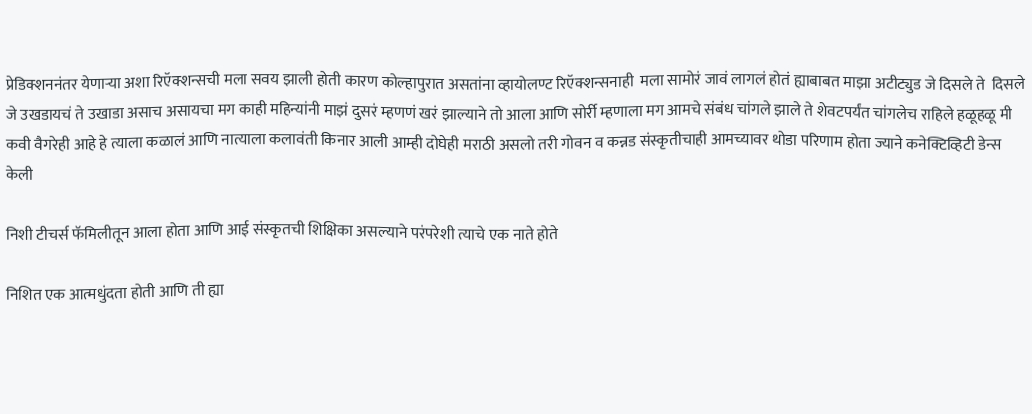प्रेडिक्शननंतर येणाऱ्या अशा रिऍक्शन्सची मला सवय झाली होती कारण कोल्हापुरात असतांना व्हायोलण्ट रिऍक्शन्सनाही  मला सामोरं जावं लागलं होतं ह्याबाबत माझा अटीट्युड जे दिसले ते  दिसले जे उखडायचं ते उखाडा असाच असायचा मग काही महिन्यांनी माझं दुसरं म्हणणं खरं झाल्याने तो आला आणि सोर्री म्हणाला मग आमचे संबंध चांगले झाले ते शेवटपर्यंत चांगलेच राहिले हळूहळू मी कवी वैगरेही आहे हे त्याला कळालं आणि नात्याला कलावंती किनार आली आम्ही दोघेही मराठी असलो तरी गोवन व कन्नड संस्कृतीचाही आमच्यावर थोडा परिणाम होता ज्याने कनेक्टिव्हिटी डेन्स केली

निशी टीचर्स फॅमिलीतून आला होता आणि आई संस्कृतची शिक्षिका असल्याने परंपरेशी त्याचे एक नाते होते

निशित एक आत्मधुंदता होती आणि ती ह्या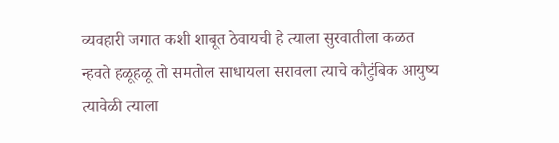व्यवहारी जगात कशी शाबूत ठेवायची हे त्याला सुरवातीला कळत न्हवते हळूहळू तो समतोल साधायला सरावला त्याचे कौटुंबिक आयुष्य त्यावेळी त्याला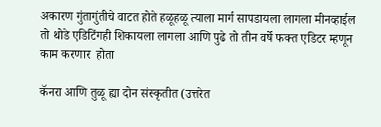अकारण गुंतागुंतीचे वाटत होते हळूहळू त्याला मार्ग सापडायला लागला मीनव्हाईल तो थोडे एडिटिंगही शिकायला लागला आणि पुढे तो तीन वर्षे फक्त एडिटर म्हणून काम करणार  होता

कॅनरा आणि तुळू ह्या दोन संस्कृतीत (उत्तरेत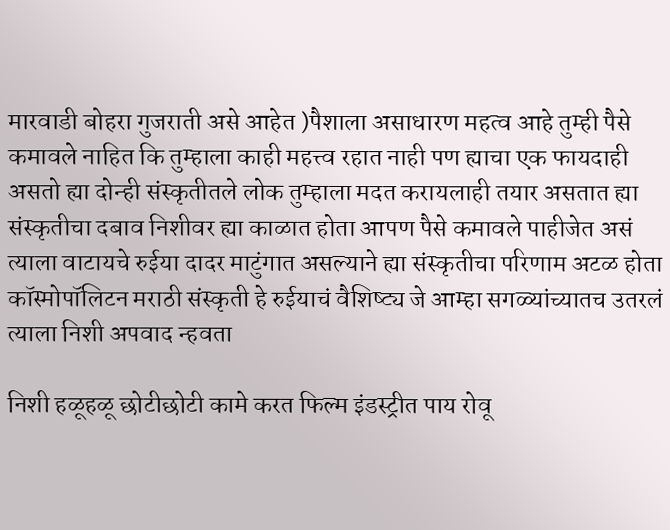मारवाडी बोहरा गुजराती असे आहेत )पैशाला असाधारण महत्व आहे तुम्ही पैसे कमावले नाहित कि तुम्हाला काही महत्त्व रहात नाही पण ह्याचा एक फायदाही असतो ह्या दोन्ही संस्कृतीतले लोक तुम्हाला मदत करायलाही तयार असतात ह्या संस्कृतीचा दबाव निशीवर ह्या काळात होता आपण पैसे कमावले पाहीजेत असं त्याला वाटायचे रुईया दादर माटुंगात असल्याने ह्या संस्कृतीचा परिणाम अटळ होता कॉस्मोपॉलिटन मराठी संस्कृती हे रुईयाचं वैशिष्ट्य जे आम्हा सगळ्यांच्यातच उतरलं त्याला निशी अपवाद न्हवता

निशी हळूहळू छोटीछोटी कामे करत फिल्म इंडस्ट्रीत पाय रोवू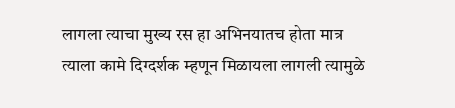लागला त्याचा मुख्य रस हा अभिनयातच होता मात्र त्याला कामे दिग्दर्शक म्हणून मिळायला लागली त्यामुळे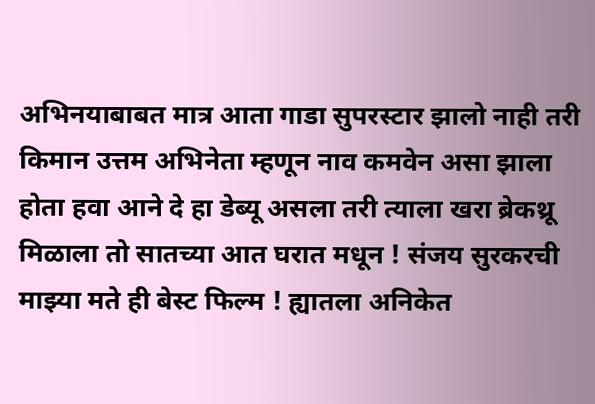अभिनयाबाबत मात्र आता गाडा सुपरस्टार झालो नाही तरी किमान उत्तम अभिनेता म्हणून नाव कमवेन असा झाला होता हवा आने दे हा डेब्यू असला तरी त्याला खरा ब्रेकथ्रू मिळाला तो सातच्या आत घरात मधून ! संजय सुरकरची माझ्या मते ही बेस्ट फिल्म ! ह्यातला अनिकेत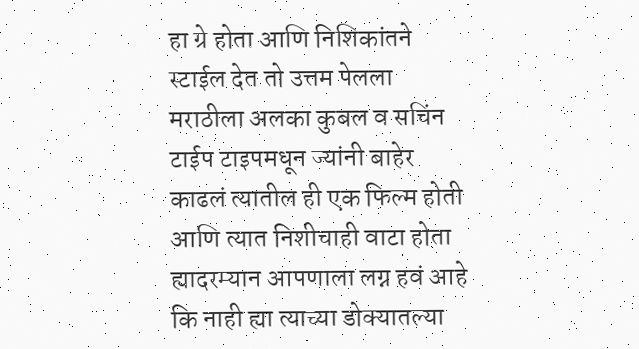हा ग्रे होता आणि निशिकांतने स्टाईल देत तो उत्तम पेलला मराठीला अलका कुबल व सचिंन टाईप टाइपमधून ज्यांनी बाहेर काढलं त्यातील ही एक फिल्म होती आणि त्यात निशीचाही वाटा होता ह्यादरम्यान आपणाला लग्न हवं आहे कि नाही ह्या त्याच्या डोक्यातल्या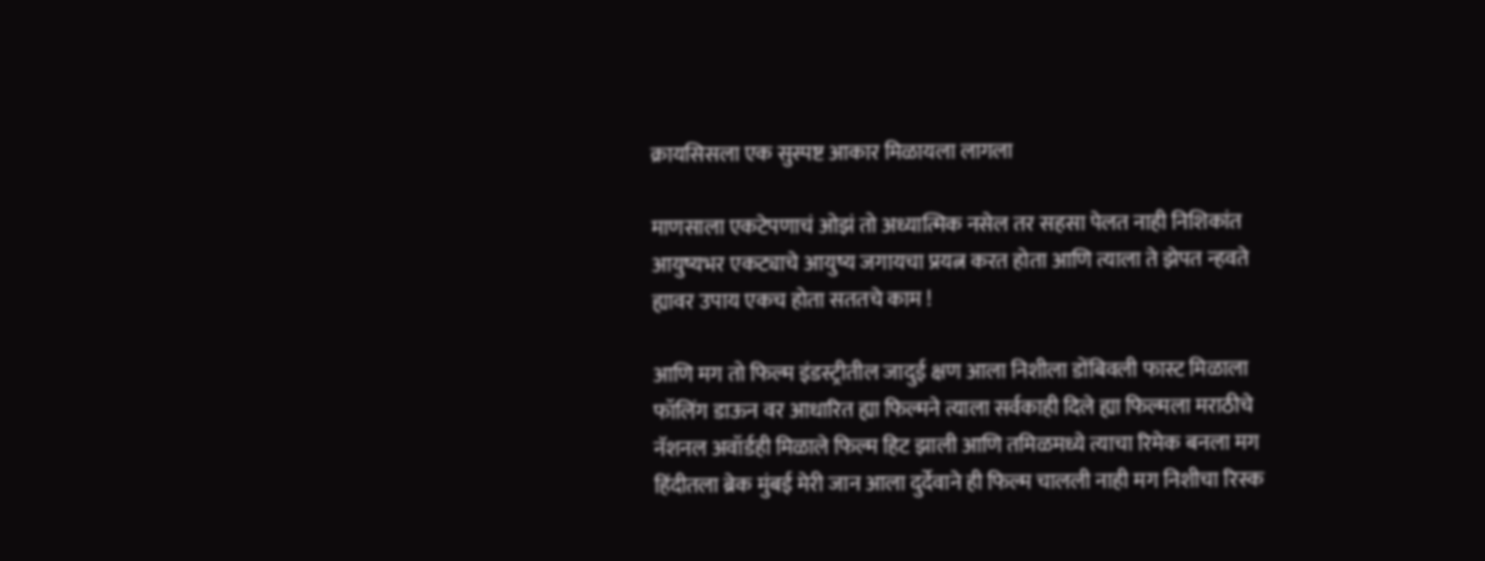क्रायसिसला एक सुस्पष्ट आकार मिळायला लागला

माणसाला एकटेपणाचं ओझं तो अध्यात्मिक नसेल तर सहसा पेलत नाही निशिकांत आयुष्यभर एकट्याचे आयुष्य जगायचा प्रयत्न करत होता आणि त्याला ते झेपत न्हवते ह्यावर उपाय एकच होता सततचे काम !

आणि मग तो फिल्म इंडस्ट्रीतील जादुई क्षण आला निशीला डोंबिवली फास्ट मिळाला फॉलिंग डाऊन वर आधारित ह्या फिल्मने त्याला सर्वकाही दिले ह्या फिल्मला मराठीचे नॅशनल अवॉर्डही मिळाले फिल्म हिट झाली आणि तमिळमध्ये त्याचा रिमेक बनला मग हिंदीतला ब्रेक मुंबई मेरी जान आला दुर्देवाने ही फिल्म चालली नाही मग निशीचा रिस्क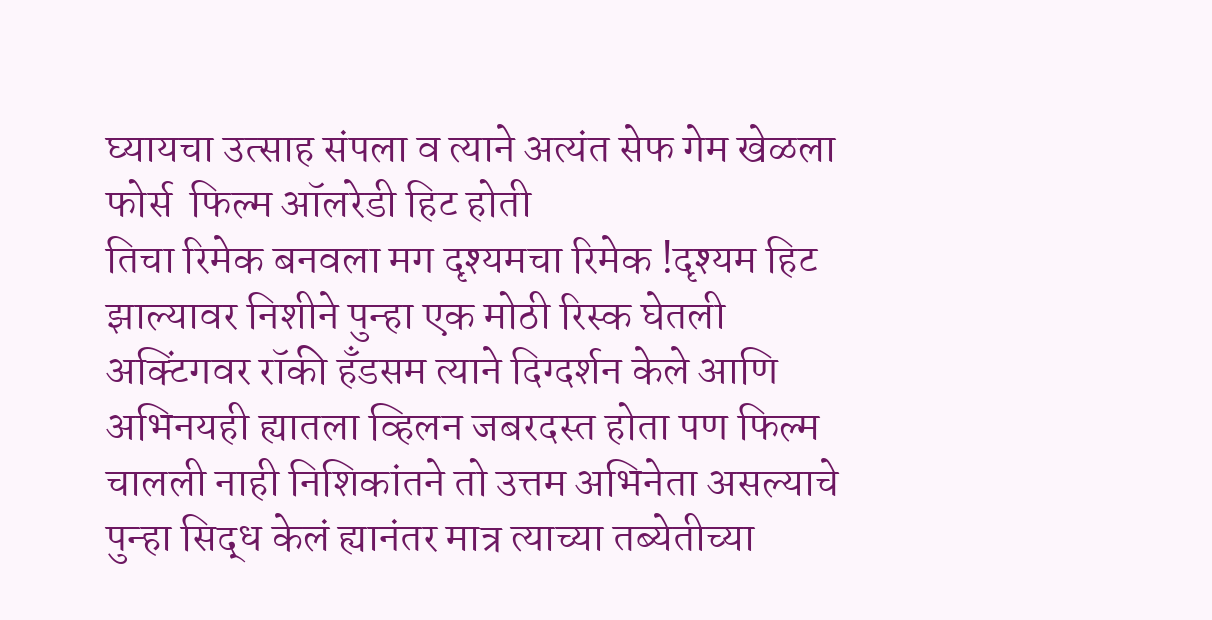घ्यायचा उत्साह संपला व त्याने अत्यंत सेफ गेम खेळला फोर्स  फिल्म ऑलरेडी हिट होती
तिचा रिमेक बनवला मग दृश्यमचा रिमेक !दृश्यम हिट झाल्यावर निशीने पुन्हा एक मोठी रिस्क घेतली अक्टिंगवर रॉकी हँडसम त्याने दिग्दर्शन केले आणि अभिनयही ह्यातला व्हिलन जबरदस्त होता पण फिल्म चालली नाही निशिकांतने तो उत्तम अभिनेता असल्याचे पुन्हा सिद्ध केलं ह्यानंतर मात्र त्याच्या तब्येतीच्या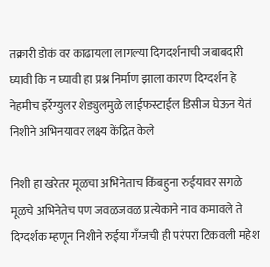तक्रारी डोकं वर काढायला लागल्या दिगदर्शनाची जबाबदारी घ्यावी कि न घ्यावी हा प्रश्न निर्माण झाला कारण दिग्दर्शन हे नेहमीच इर्रेग्युलर शेड्युलमुळे लाईफस्टाईल डिसीज घेऊन येतं निशीने अभिनयावर लक्ष्य केंद्रित केले

निशी हा खरेतर मूळचा अभिनेताच किंबहुना रुईयावर सगळे मूळचे अभिनेतेच पण जवळजवळ प्रत्येकाने नाव कमावले ते दिग्दर्शक म्हणून निशीने रुईया गँग्जची ही परंपरा टिकवली महेश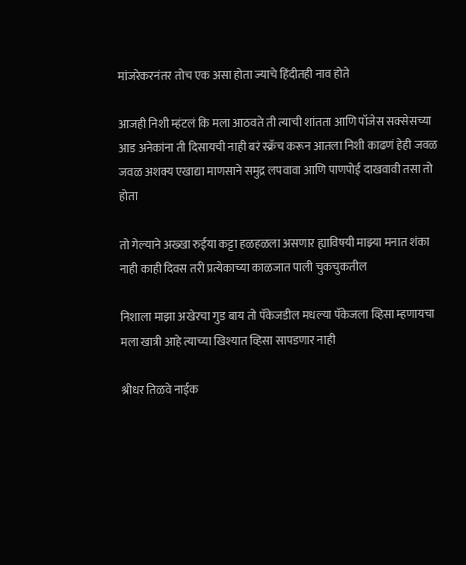मांजरेकरनंतर तोच एक असा होता ज्याचे हिंदीतही नाव होते

आजही निशी म्हंटलं कि मला आठवते ती त्याची शांतता आणि पॉजेस सक्सेसच्या आड अनेकांना ती दिसायची नाही बरं स्क्रॅच करून आतला निशी काढणं हेही जवळ जवळ अशक्य एखाद्या माणसाने समुद्र लपवावा आणि पाणपोई दाखवावी तसा तो होता

तो गेल्याने अख्खा रुईया कट्टा हळहळला असणार ह्याविषयी माझ्या मनात शंका नाही काही दिवस तरी प्रत्येकाच्या काळजात पाली चुकचुकतील

निशाला माझा अखेरचा गुड बाय तो पॅकेजडील मधल्या पॅकेजला व्हिसा म्हणायचा मला खात्री आहे त्याच्या खिश्यात व्हिसा सापडणार नाही

श्रीधर तिळवे नाईक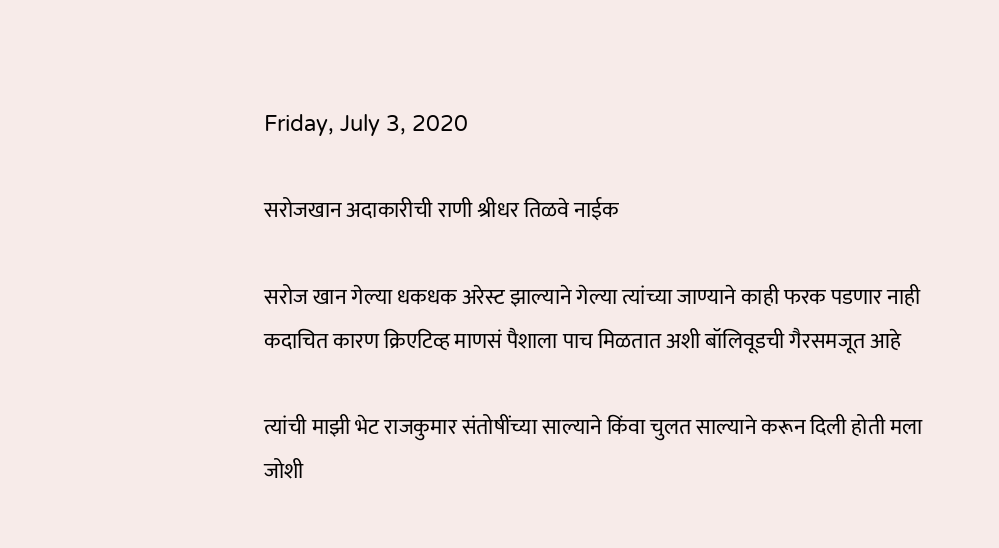Friday, July 3, 2020

सरोजखान अदाकारीची राणी श्रीधर तिळवे नाईक

सरोज खान गेल्या धकधक अरेस्ट झाल्याने गेल्या त्यांच्या जाण्याने काही फरक पडणार नाही कदाचित कारण क्रिएटिव्ह माणसं पैशाला पाच मिळतात अशी बॉलिवूडची गैरसमजूत आहे

त्यांची माझी भेट राजकुमार संतोषींच्या साल्याने किंवा चुलत साल्याने करून दिली होती मला  जोशी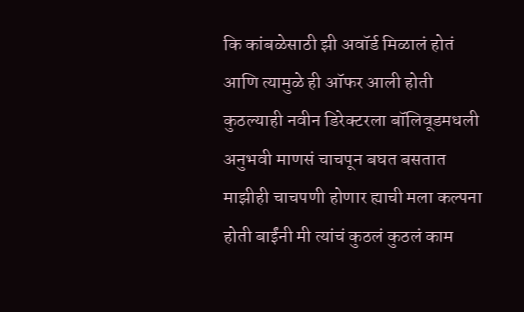कि कांबळेसाठी झी अवॉर्ड मिळालं होतं आणि त्यामुळे ही ऑफर आली होती कुठल्याही नवीन डिरेक्टरला बॉलिवूडमधली अनुभवी माणसं चाचपून बघत बसतात माझीही चाचपणी होणार ह्याची मला कल्पना होती बाईंनी मी त्यांचं कुठलं कुठलं काम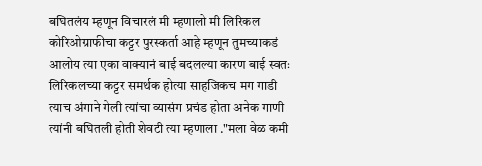बघितलंय म्हणून विचारलं मी म्हणालो मी लिरिकल कोरिओग्राफीचा कट्टर पुरस्कर्ता आहे म्हणून तुमच्याकडं आलोय त्या एका वाक्यानं बाई बदलल्या कारण बाई स्वतः लिरिकलच्या कट्टर समर्थक होत्या साहजिकच मग गाडी त्याच अंगाने गेली त्यांचा व्यासंग प्रचंड होता अनेक गाणी त्यांनी बघितली होती शेवटी त्या म्हणाला ."मला वेळ कमी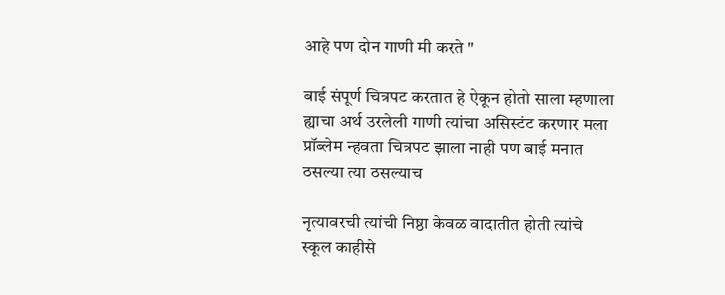आहे पण दोन गाणी मी करते "

बाई संपूर्ण चित्रपट करतात हे ऐकून होतो साला म्हणाला ह्याचा अर्थ उरलेली गाणी त्यांचा असिस्टंट करणार मला प्रॉब्लेम न्हवता चित्रपट झाला नाही पण बाई मनात ठसल्या त्या ठसल्याच

नृत्यावरची त्यांची निष्ठा केवळ वादातीत होती त्यांचे स्कूल काहीसे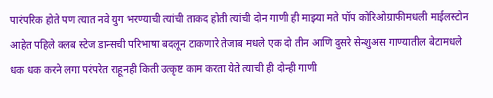पारंपरिक होते पण त्यात नवे युग भरण्याची त्यांची ताकद होती त्यांची दोन गाणी ही माझ्या मते पॉप कोरिओग्राफीमधली माईलस्टोन आहेत पहिले क्लब स्टेज डान्सची परिभाषा बदलून टाकणारे तेजाब मधले एक दो तीन आणि दुसरे सेन्शुअस गाण्यातील बेटामधले  धक धक करने लगा परंपरेत राहूनही किती उत्कृष्ट काम करता येते त्याची ही दोन्ही गाणी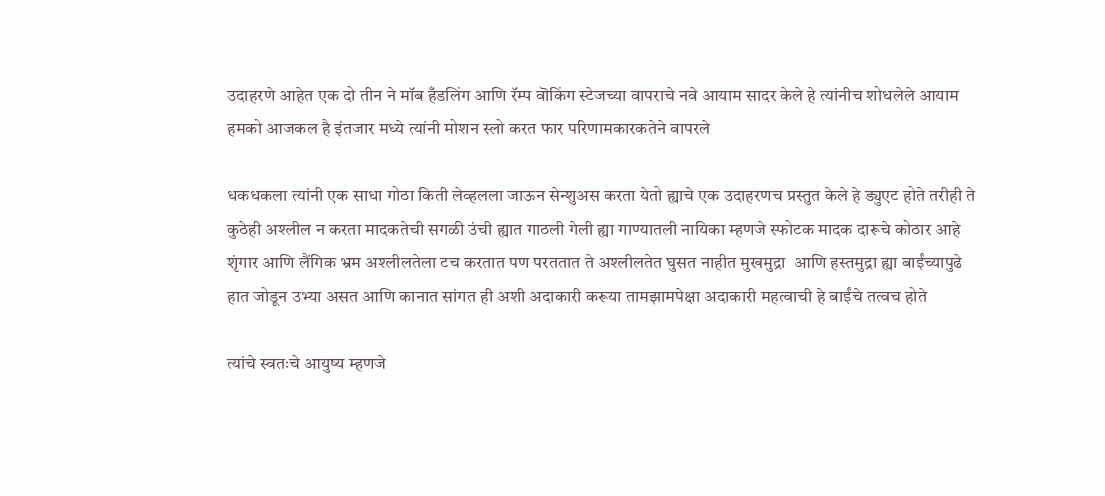उदाहरणे आहेत एक दो तीन ने मॉब हँडलिंग आणि रॅम्प वॊकिंग स्टेजच्या वापराचे नवे आयाम सादर केले हे त्यांनीच शोधलेले आयाम हमको आजकल है इंतजार मध्ये त्यांनी मोशन स्लो करत फार परिणामकारकतेने वापरले

धकधकला त्यांनी एक साधा गोठा किती लेव्हलला जाऊन सेन्शुअस करता येतो ह्याचे एक उदाहरणच प्रस्तुत केले हे ड्युएट होते तरीही ते कुठेही अश्लील न करता मादकतेची सगळी उंची ह्यात गाठली गेली ह्या गाण्यातली नायिका म्हणजे स्फोटक मादक दारूचे कोठार आहे शृंगार आणि लैंगिक भ्रम अश्लीलतेला टच करतात पण परततात ते अश्लीलतेत घुसत नाहीत मुखमुद्रा  आणि हस्तमुद्रा ह्या बाईंच्यापुढे हात जोडून उभ्या असत आणि कानात सांगत ही अशी अदाकारी करूया तामझामपेक्षा अदाकारी महत्वाची हे बाईंचे तत्वच होते

त्यांचे स्वतःचे आयुष्य म्हणजे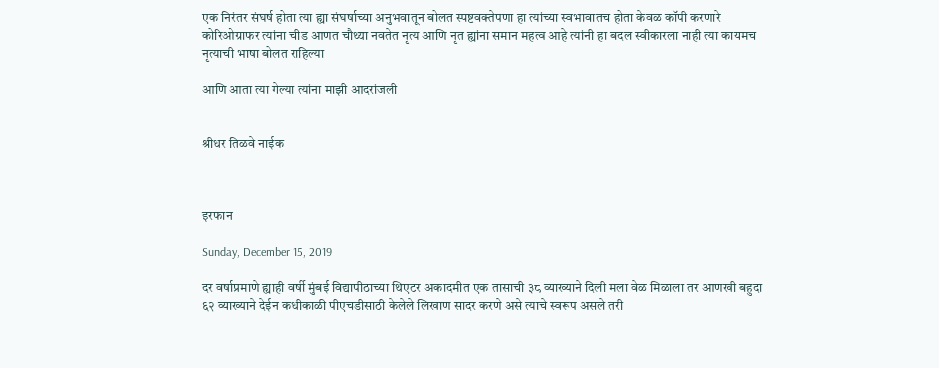एक निरंतर संघर्ष होता त्या ह्या संघर्षाच्या अनुभवातून बोलत स्पष्टवक्तेपणा हा त्यांच्या स्वभावातच होता केवळ कॉपी करणारे कोरिओग्राफर त्यांना चीड आणत चौथ्या नवतेत नृत्य आणि नृत ह्यांना समान महत्व आहे त्यांनी हा बदल स्वीकारला नाही त्या कायमच नृत्याची भाषा बोलत राहिल्या

आणि आता त्या गेल्या त्यांना माझी आदरांजली


श्रीधर तिळवे नाईक



इरफान

Sunday, December 15, 2019

दर वर्षाप्रमाणे ह्याही वर्षी मुंबई विद्यापीठाच्या थिएटर अकादमीत एक तासाची ३८ व्याख्याने दिली मला वेळ मिळाला तर आणखी बहुदा ६२ व्याख्याने देईन कधीकाळी पीएचडीसाठी केलेले लिखाण सादर करणे असे त्याचे स्वरूप असले तरी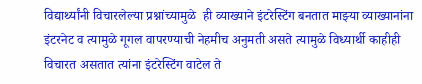विद्यार्थ्यांनी विचारलेल्या प्रश्नांच्यामुळे  ही व्याख्याने इंटरेस्टिंग बनतात माझ्या व्याख्यानांना इंटरनेट व त्यामुळे गूगल वापरण्याची नेहमीच अनुमती असते त्यामुळे विध्यार्थी काहीही विचारत असतात त्यांना इंटरेस्टिंग वाटेल ते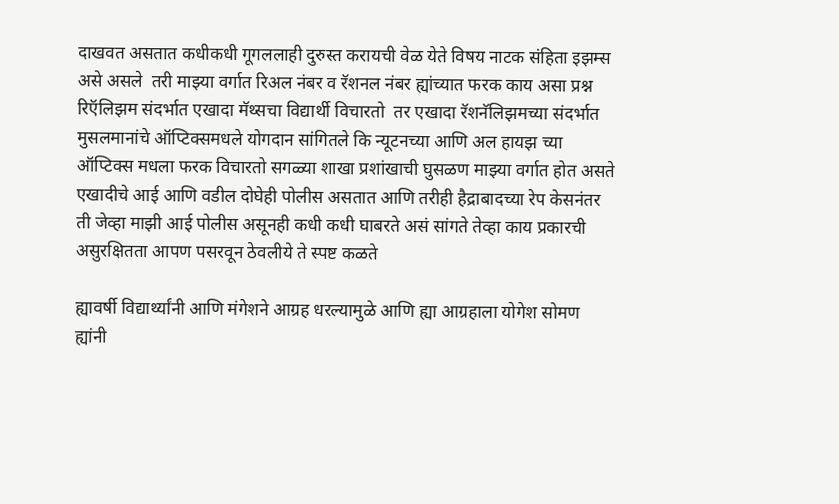दाखवत असतात कधीकधी गूगललाही दुरुस्त करायची वेळ येते विषय नाटक संहिता इझम्स असे असले  तरी माझ्या वर्गात रिअल नंबर व रॅशनल नंबर ह्यांच्यात फरक काय असा प्रश्न  रिऍलिझम संदर्भात एखादा मॅथ्सचा विद्यार्थी विचारतो  तर एखादा रॅशनॅलिझमच्या संदर्भात मुसलमानांचे ऑप्टिक्समधले योगदान सांगितले कि न्यूटनच्या आणि अल हायझ च्या ऑप्टिक्स मधला फरक विचारतो सगळ्या शाखा प्रशांखाची घुसळण माझ्या वर्गात होत असते एखादीचे आई आणि वडील दोघेही पोलीस असतात आणि तरीही हैद्राबादच्या रेप केसनंतर ती जेव्हा माझी आई पोलीस असूनही कधी कधी घाबरते असं सांगते तेव्हा काय प्रकारची असुरक्षितता आपण पसरवून ठेवलीये ते स्पष्ट कळते

ह्यावर्षी विद्यार्थ्यांनी आणि मंगेशने आग्रह धरल्यामुळे आणि ह्या आग्रहाला योगेश सोमण ह्यांनी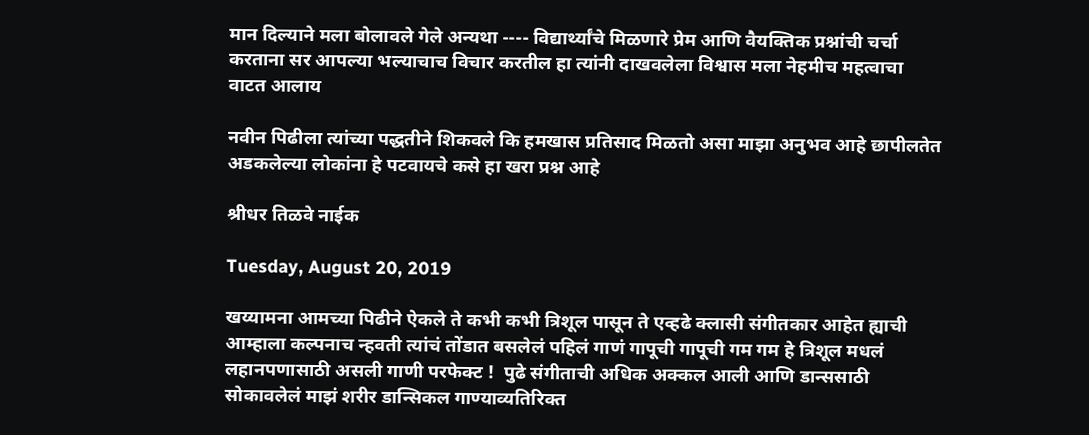मान दिल्याने मला बोलावले गेले अन्यथा ---- विद्यार्थ्यांचे मिळणारे प्रेम आणि वैयक्तिक प्रश्नांची चर्चा करताना सर आपल्या भल्याचाच विचार करतील हा त्यांनी दाखवलेला विश्वास मला नेहमीच महत्वाचा वाटत आलाय

नवीन पिढीला त्यांच्या पद्धतीने शिकवले कि हमखास प्रतिसाद मिळतो असा माझा अनुभव आहे छापीलतेत अडकलेल्या लोकांना हे पटवायचे कसे हा खरा प्रश्न आहे

श्रीधर तिळवे नाईक

Tuesday, August 20, 2019

खय्यामना आमच्या पिढीने ऐकले ते कभी कभी त्रिशूल पासून ते एव्हढे क्लासी संगीतकार आहेत ह्याची आम्हाला कल्पनाच न्हवती त्यांचं तोंडात बसलेलं पहिलं गाणं गापूची गापूची गम गम हे त्रिशूल मधलं लहानपणासाठी असली गाणी परफेक्ट !  पुढे संगीताची अधिक अक्कल आली आणि डान्ससाठी सोकावलेलं माझं शरीर डान्सिकल गाण्याव्यतिरिक्त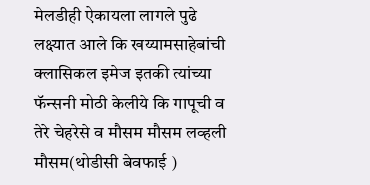मेलडीही ऐकायला लागले पुढे लक्ष्यात आले कि खय्यामसाहेबांची क्लासिकल इमेज इतकी त्यांच्या फॅन्सनी मोठी केलीये कि गापूची व तेरे चेहरेसे व मौसम मौसम लव्हली मौसम(थोडीसी बेवफाई )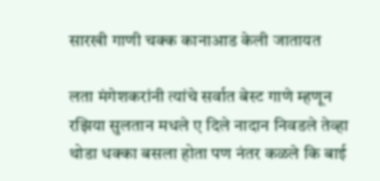सारखी गाणी चक्क कानाआड केली जातायत

लता मंगेशकरांनी त्यांचे सर्वात बेस्ट गाणे म्हणून रझिया सुलतान मधले ए दिले नादान निवडले तेव्हा थोडा धक्का बसला होता पण नंतर कळले कि बाई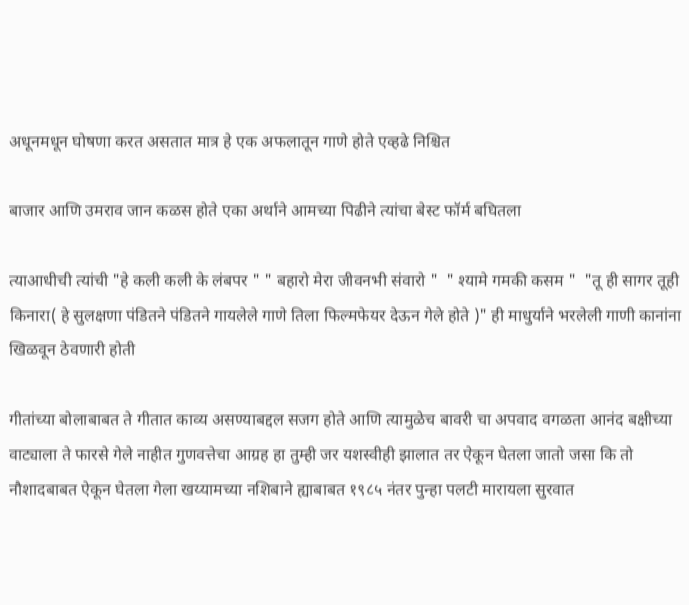अधूनमधून घोषणा करत असतात मात्र हे एक अफलातून गाणे होते एव्हढे निश्चित

बाजार आणि उमराव जान कळस होते एका अर्थाने आमच्या पिढीने त्यांचा बेस्ट फॉर्म बघितला

त्याआधीची त्यांची "हे कली कली के लंबपर " " बहारो मेरा जीवनभी संवारो "  " श्यामे गमकी कसम "  "तू ही सागर तूही किनारा( हे सुलक्षणा पंडितने पंडितने गायलेले गाणे तिला फिल्मफेयर देऊन गेले होते )" ही माधुर्याने भरलेली गाणी कानांना खिळवून ठेवणारी होती

गीतांच्या बोलाबाबत ते गीतात काव्य असण्याबद्दल सजग होते आणि त्यामुळेच बावरी चा अपवाद वगळता आनंद बक्षीच्या वाट्याला ते फारसे गेले नाहीत गुणवत्तेचा आग्रह हा तुम्ही जर यशस्वीही झालात तर ऐकून घेतला जातो जसा कि तो नौशादबाबत ऐकून घेतला गेला खय्यामच्या नशिबाने ह्याबाबत १९८५ नंतर पुन्हा पलटी मारायला सुरवात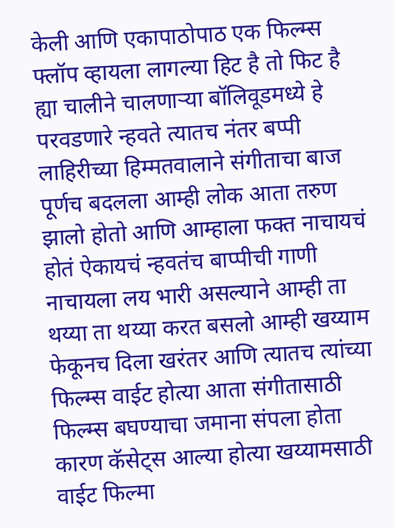केली आणि एकापाठोपाठ एक फिल्म्स फ्लॉप व्हायला लागल्या हिट है तो फिट है ह्या चालीने चालणाऱ्या बॉलिवूडमध्ये हे परवडणारे न्हवते त्यातच नंतर बप्पी लाहिरीच्या हिम्मतवालाने संगीताचा बाज पूर्णच बदलला आम्ही लोक आता तरुण झालो होतो आणि आम्हाला फक्त नाचायचं होतं ऐकायचं न्हवतंच बाप्पीची गाणी नाचायला लय भारी असल्याने आम्ही ता थय्या ता थय्या करत बसलो आम्ही खय्याम फेकूनच दिला खरंतर आणि त्यातच त्यांच्या फिल्म्स वाईट होत्या आता संगीतासाठी फिल्म्स बघण्याचा जमाना संपला होता कारण कॅसेट्स आल्या होत्या खय्यामसाठी वाईट फिल्मा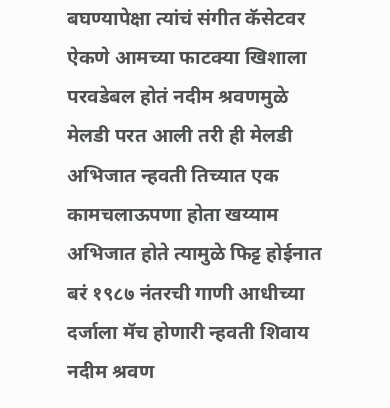बघण्यापेक्षा त्यांचं संगीत कॅसेटवर ऐकणे आमच्या फाटक्या खिशाला परवडेबल होतं नदीम श्रवणमुळे मेलडी परत आली तरी ही मेलडी अभिजात न्हवती तिच्यात एक कामचलाऊपणा होता खय्याम अभिजात होते त्यामुळे फिट्ट होईनात बरं १९८७ नंतरची गाणी आधीच्या दर्जाला मॅच होणारी न्हवती शिवाय नदीम श्रवण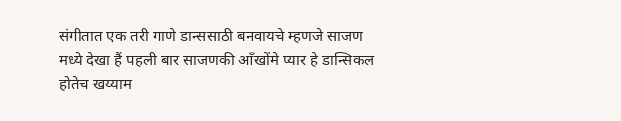संगीतात एक तरी गाणे डान्ससाठी बनवायचे म्हणजे साजण मध्ये देखा हैं पहली बार साजणकी आँखोंमे प्यार हे डान्सिकल होतेच खय्याम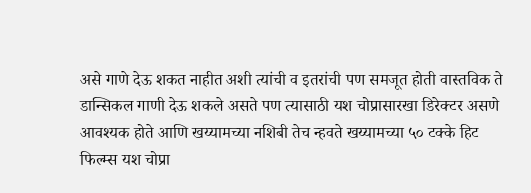असे गाणे देऊ शकत नाहीत अशी त्यांची व इतरांची पण समजूत होती वास्तविक ते डान्सिकल गाणी देऊ शकले असते पण त्यासाठी यश चोप्रासारखा डिरेक्टर असणे आवश्यक होते आणि खय्यामच्या नशिबी तेच न्हवते खय्यामच्या ५० टक्के हिट फिल्म्स यश चोप्रा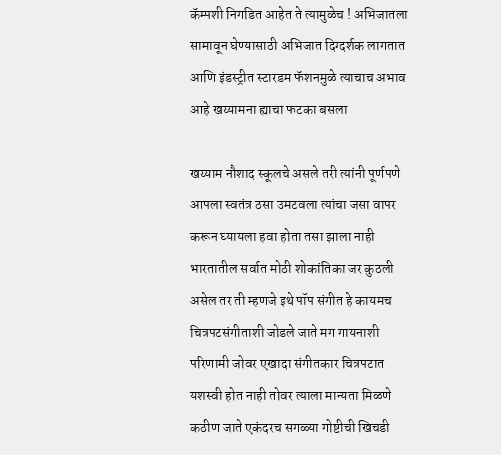कॅम्पशी निगडित आहेत ते त्यामुळेच ! अभिजातला सामावून घेण्यासाठी अभिजात दिग्दर्शक लागतात आणि इंडस्ट्रीत स्टारडम फॅशनमुळे त्याचाच अभाव आहे खय्यामना ह्याचा फटका बसला

खय्याम नौशाद स्कूलचे असले तरी त्यांनी पूर्णपणे आपला स्वतंत्र ठसा उमटवला त्यांचा जसा वापर करून घ्यायला हवा होता तसा झाला नाही भारतातील सर्वात मोठी शोकांतिका जर कुठली असेल तर ती म्हणजे इथे पॉप संगीत हे कायमच चित्रपटसंगीताशी जोडले जाते मग गायनाशी परिणामी जोवर एखादा संगीतकार चित्रपटात यशस्वी होत नाही तोवर त्याला मान्यता मिळणे कठीण जाते एकंदरच सगळ्या गोष्टीची खिचडी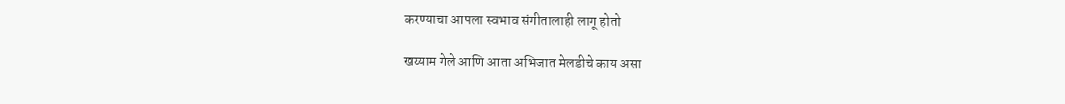करण्याचा आपला स्वभाव संगीतालाही लागू होतो

खय्याम गेले आणि आता अभिजात मेलडीचे काय असा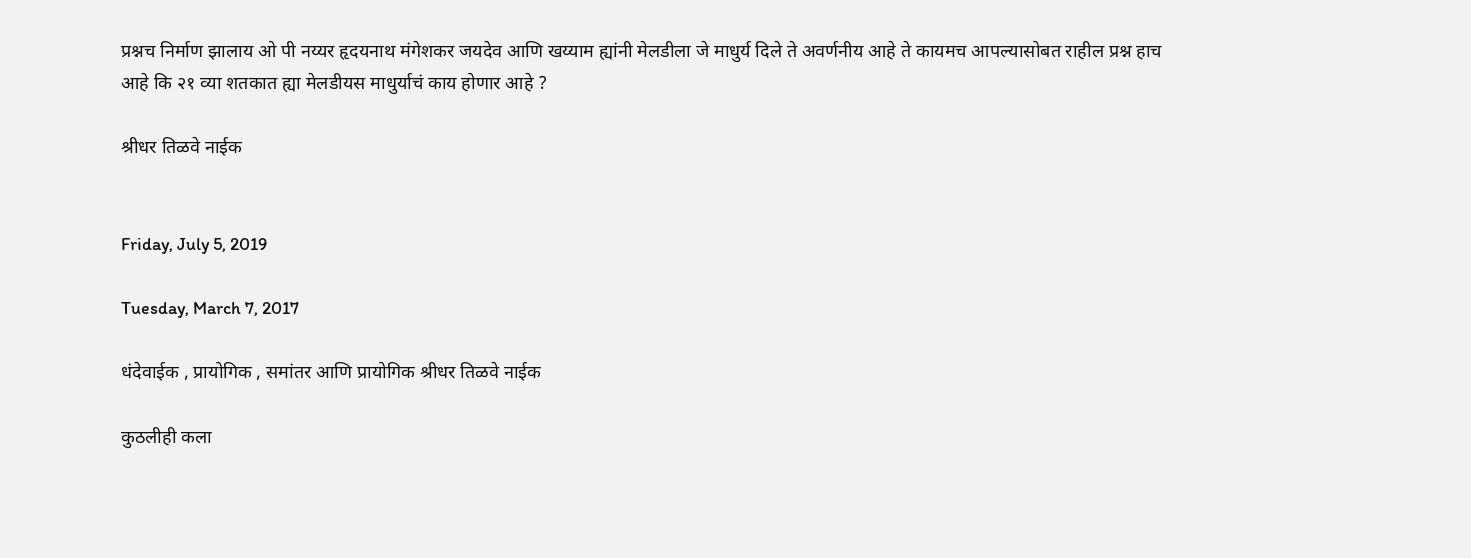प्रश्नच निर्माण झालाय ओ पी नय्यर हृदयनाथ मंगेशकर जयदेव आणि खय्याम ह्यांनी मेलडीला जे माधुर्य दिले ते अवर्णनीय आहे ते कायमच आपल्यासोबत राहील प्रश्न हाच आहे कि २१ व्या शतकात ह्या मेलडीयस माधुर्याचं काय होणार आहे ?

श्रीधर तिळवे नाईक


Friday, July 5, 2019

Tuesday, March 7, 2017

धंदेवाईक , प्रायोगिक , समांतर आणि प्रायोगिक श्रीधर तिळवे नाईक

कुठलीही कला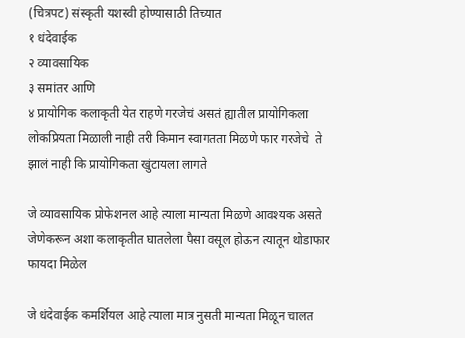(चित्रपट) संस्कृती यशस्वी होण्यासाठी तिच्यात
१ धंदेवाईक
२ व्यावसायिक
३ समांतर आणि
४ प्रायोगिक कलाकृती येत राहणे गरजेचं असतं ह्यातील प्रायोगिकला लोकप्रियता मिळाली नाही तरी किमान स्वागतता मिळणे फार गरजेचे  ते झालं नाही कि प्रायोगिकता खुंटायला लागते

जे व्यावसायिक प्रोफेशनल आहे त्याला मान्यता मिळणे आवश्यक असते जेणेकरून अशा कलाकृतीत घातलेला पैसा वसूल होऊन त्यातून थोडाफार फायदा मिळेल

जे धंदेवाईक कमर्शियल आहे त्याला मात्र नुसती मान्यता मिळून चालत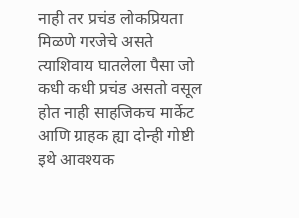नाही तर प्रचंड लोकप्रियता मिळणे गरजेचे असते त्याशिवाय घातलेला पैसा जो कधी कधी प्रचंड असतो वसूल होत नाही साहजिकच मार्केट आणि ग्राहक ह्या दोन्ही गोष्टी इथे आवश्यक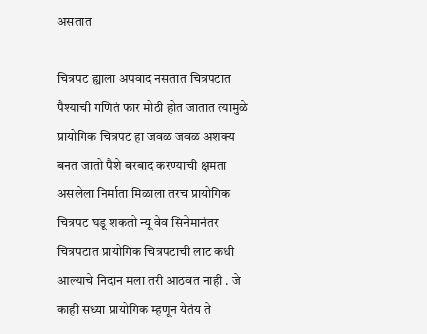असतात

चित्रपट ह्याला अपवाद नसतात चित्रपटात पैश्याची गणितं फार मोठी होत जातात त्यामुळे प्रायोगिक चित्रपट हा जवळ जवळ अशक्य बनत जातो पैशे बरबाद करण्याची क्षमता असलेला निर्माता मिळाला तरच प्रायोगिक चित्रपट घडू शकतो न्यू वेव सिनेमानंतर चित्रपटात प्रायोगिक चित्रपटाची लाट कधी आल्याचे निदान मला तरी आठवत नाही . जे काही सध्या प्रायोगिक म्हणून येतंय ते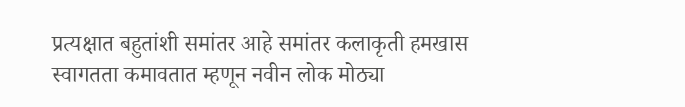प्रत्यक्षात बहुतांशी समांतर आहे समांतर कलाकृती हमखास स्वागतता कमावतात म्हणून नवीन लोक मोठ्या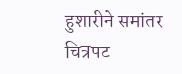हुशारीने समांतर चित्रपट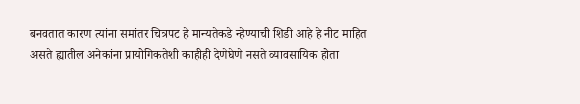बनवतात कारण त्यांना समांतर चित्रपट हे मान्यतेकडे न्हेण्याची शिडी आहे हे नीट माहित असते ह्यातील अनेकांना प्रायोगिकतेशी काहीही देणेघेणे नसते व्यावसायिक होता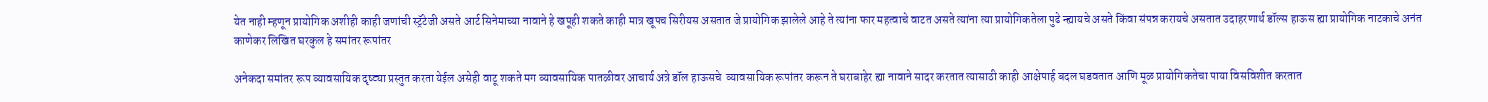येत नाही म्हणून प्रायोगिक अशीही काही जणांची स्ट्रॅटेजी असते आर्ट सिनेमाच्या नावाने हे खपूही शकते काही मात्र खूपच सिरीयस असतात जे प्रायोगिक झालेले आहे ते त्यांना फार महत्वाचे वाटत असते त्यांना त्या प्रायोगिकतेला पुढे न्ह्यायचे असते किंवा संपन्न करायचे असतात उदाहरणार्थ डॉल्स हाऊस ह्या प्रायोगिक नाटकाचे अनंत काणेकर लिखित घरकुल हे समांतर रूपांतर

अनेकदा समांतर रूप व्यावसायिक दृष्ट्या प्रस्तुत करता येईल असेही वाटू शकते मग व्यावसायिक पातळीवर आचार्य अत्रे डॉल हाऊसचे  व्यावसायिक रूपांतर करून ते घराबाहेर ह्या नावाने सादर करतात त्यासाठी काही आक्षेपार्ह बदल घडवतात आणि मूळ प्रायोगिकतेचा पाया विसविशीत करतात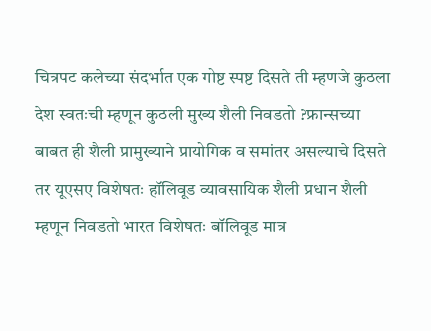चित्रपट कलेच्या संदर्भात एक गोष्ट स्पष्ट दिसते ती म्हणजे कुठला देश स्वतःची म्हणून कुठली मुख्य शैली निवडतो ?फ्रान्सच्या बाबत ही शैली प्रामुख्याने प्रायोगिक व समांतर असल्याचे दिसते तर यूएसए विशेषतः हॉलिवूड व्यावसायिक शैली प्रधान शैली म्हणून निवडतो भारत विशेषतः बॉलिवूड मात्र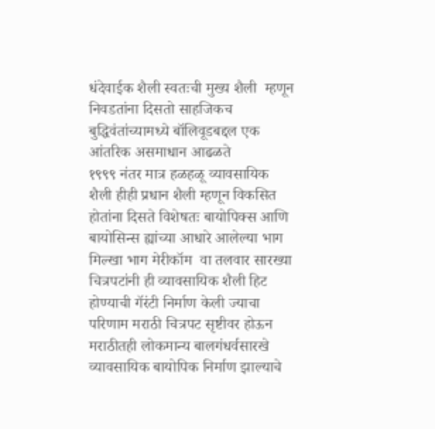धंदेवाईक शैली स्वतःची मुख्य शैली  म्हणून निवडतांना दिसतो साहजिकच बुद्धिवंतांच्यामध्ये बॉलिवूडबद्दल एक आंतरिक असमाधान आढळते
१९९९ नंतर मात्र हळहळू व्यावसायिक शैली हीही प्रधान शैली म्हणून विकसित होतांना दिसते विशेषतः बायोपिक्स आणि बायोसिन्स ह्यांच्या आधारे आलेल्या भाग मिल्खा भाग मेरीकॉम  वा तलवार सारख्या चित्रपटांनी ही व्यावसायिक शैली हिट होण्याची गॅरंटी निर्माण केली ज्याचा परिणाम मराठी चित्रपट सृष्टीवर होऊन मराठीतही लोकमान्य बालगंधर्वसारखे व्यावसायिक बायोपिक निर्माण झाल्याचे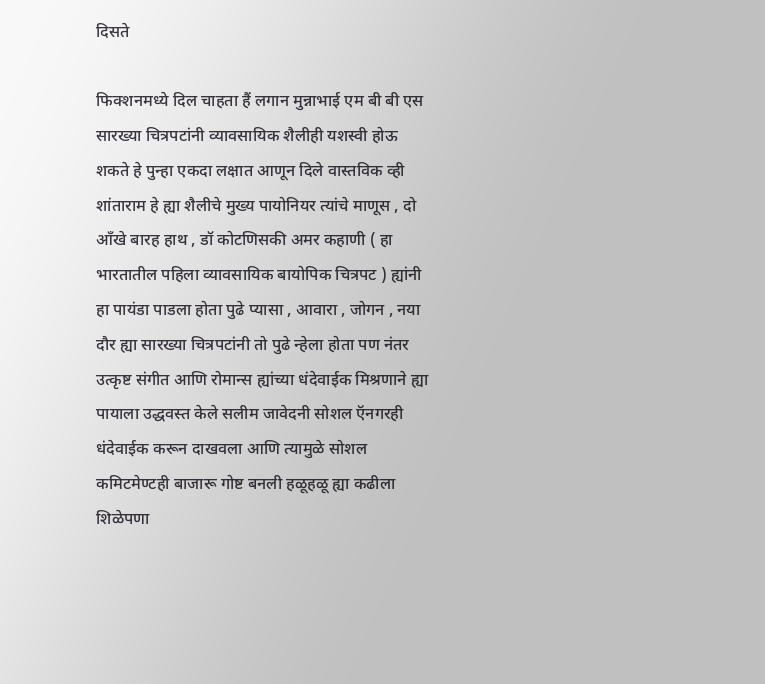दिसते

फिक्शनमध्ये दिल चाहता हैं लगान मुन्नाभाई एम बी बी एस सारख्या चित्रपटांनी व्यावसायिक शैलीही यशस्वी होऊ शकते हे पुन्हा एकदा लक्षात आणून दिले वास्तविक व्ही शांताराम हे ह्या शैलीचे मुख्य पायोनियर त्यांचे माणूस , दो आँखे बारह हाथ , डॉ कोटणिसकी अमर कहाणी ( हा भारतातील पहिला व्यावसायिक बायोपिक चित्रपट ) ह्यांनी हा पायंडा पाडला होता पुढे प्यासा , आवारा , जोगन , नया दौर ह्या सारख्या चित्रपटांनी तो पुढे न्हेला होता पण नंतर उत्कृष्ट संगीत आणि रोमान्स ह्यांच्या धंदेवाईक मिश्रणाने ह्या पायाला उद्धवस्त केले सलीम जावेदनी सोशल ऍनगरही धंदेवाईक करून दाखवला आणि त्यामुळे सोशल कमिटमेण्टही बाजारू गोष्ट बनली हळूहळू ह्या कढीला शिळेपणा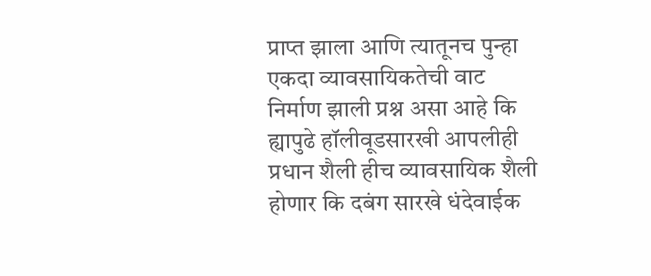प्राप्त झाला आणि त्यातूनच पुन्हा एकदा व्यावसायिकतेची वाट निर्माण झाली प्रश्न असा आहे कि ह्यापुढे हॉलीवूडसारखी आपलीही प्रधान शैली हीच व्यावसायिक शैली होणार कि दबंग सारखे धंदेवाईक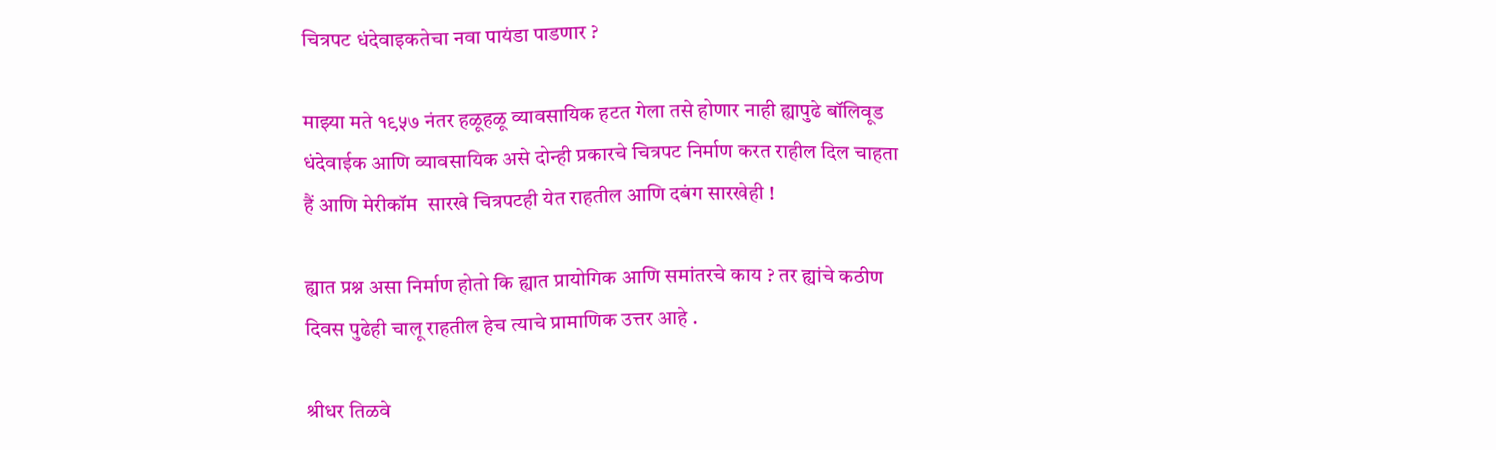चित्रपट धंदेवाइकतेचा नवा पायंडा पाडणार ?

माझ्या मते १९५७ नंतर हळूहळू व्यावसायिक हटत गेला तसे होणार नाही ह्यापुढे बॉलिवूड धंदेवाईक आणि व्यावसायिक असे दोन्ही प्रकारचे चित्रपट निर्माण करत राहील दिल चाहता हैं आणि मेरीकॉम  सारखे चित्रपटही येत राहतील आणि दबंग सारखेही !

ह्यात प्रश्न असा निर्माण होतो कि ह्यात प्रायोगिक आणि समांतरचे काय ? तर ह्यांचे कठीण दिवस पुढेही चालू राहतील हेच त्याचे प्रामाणिक उत्तर आहे .

श्रीधर तिळवे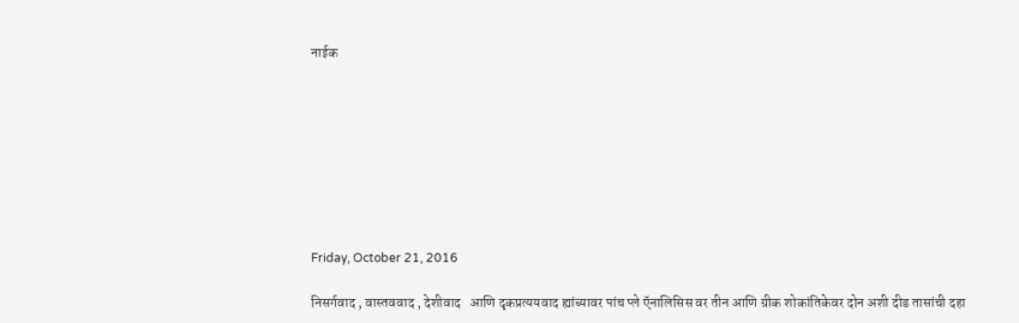नाईक








Friday, October 21, 2016

निसर्गवाद , वास्तववाद , देशीवाद   आणि दृकप्रत्ययवाद ह्यांच्यावर पांच प्ले ऍनालिसिस वर तीन आणि ग्रीक शोकांतिकेवर दोन अशी दीड तासांची दहा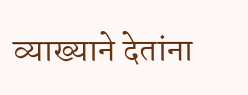व्याख्याने देतांना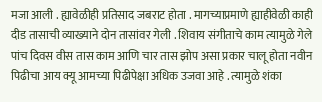मजा आली . ह्यावेळीही प्रतिसाद जबराट होता . मागच्याप्रमाणे ह्याहीवेळी काही  दीड तासाची व्याख्याने दोन तासांवर गेली . शिवाय संगीताचे काम त्यामुळे गेले पांच दिवस वीस तास काम आणि चार तास झोप असा प्रकार चालू होता नवीन पिढीचा आय क्यू आमच्या पिढीपेक्षा अधिक उजवा आहे . त्यामुळे शंका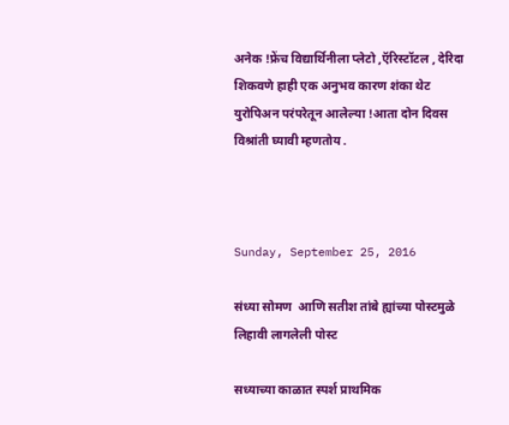अनेक !फ्रेंच विद्यार्थिनीला प्लेटो ,ऍरिस्टॉटल , देरिदा शिकवणे हाही एक अनुभव कारण शंका थेट युरोपिअन परंपरेतून आलेल्या !आता दोन दिवस विश्रांती घ्यावी म्हणतोय .



Sunday, September 25, 2016

संध्या सोमण  आणि सतीश तांबे ह्यांच्या पोस्टमुळे लिहावी लागलेली पोस्ट

सध्याच्या काळात स्पर्श प्राथमिक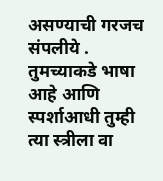असण्याची गरजच संपलीये . तुमच्याकडे भाषा आहे आणि स्पर्शाआधी तुम्ही त्या स्त्रीला वा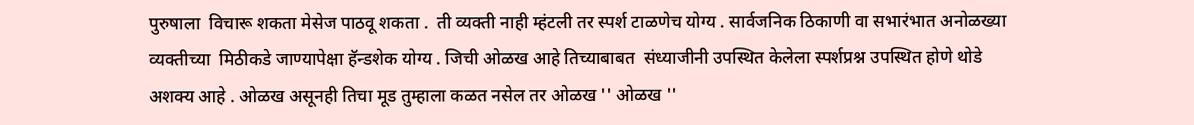पुरुषाला  विचारू शकता मेसेज पाठवू शकता .  ती व्यक्ती नाही म्हंटली तर स्पर्श टाळणेच योग्य . सार्वजनिक ठिकाणी वा सभारंभात अनोळख्या व्यक्तीच्या  मिठीकडे जाण्यापेक्षा हॅन्डशेक योग्य . जिची ओळख आहे तिच्याबाबत  संध्याजीनी उपस्थित केलेला स्पर्शप्रश्न उपस्थित होणे थोडे अशक्य आहे . ओळख असूनही तिचा मूड तुम्हाला कळत नसेल तर ओळख '' ओळख ''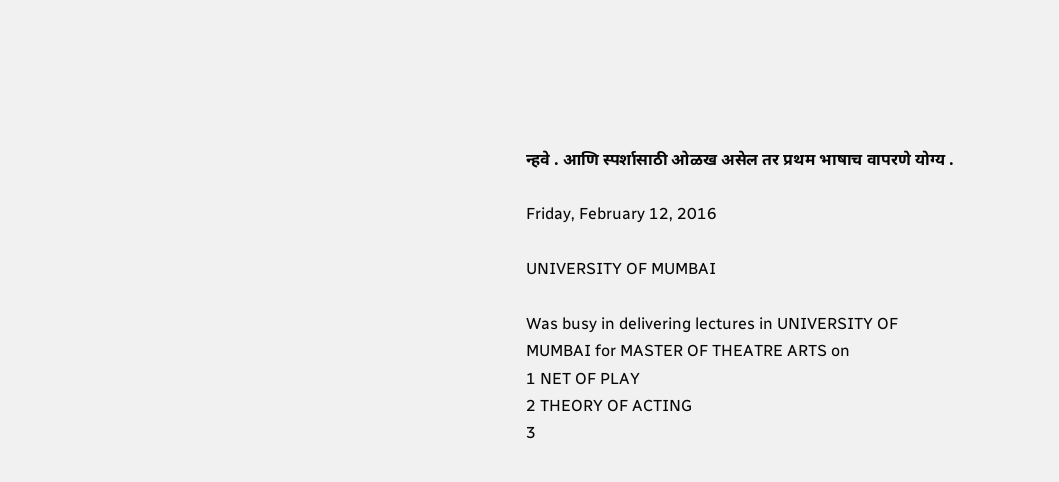न्हवे . आणि स्पर्शासाठी ओळख असेल तर प्रथम भाषाच वापरणे योग्य .

Friday, February 12, 2016

UNIVERSITY OF MUMBAI

Was busy in delivering lectures in UNIVERSITY OF MUMBAI for MASTER OF THEATRE ARTS on
1 NET OF PLAY
2 THEORY OF ACTING
3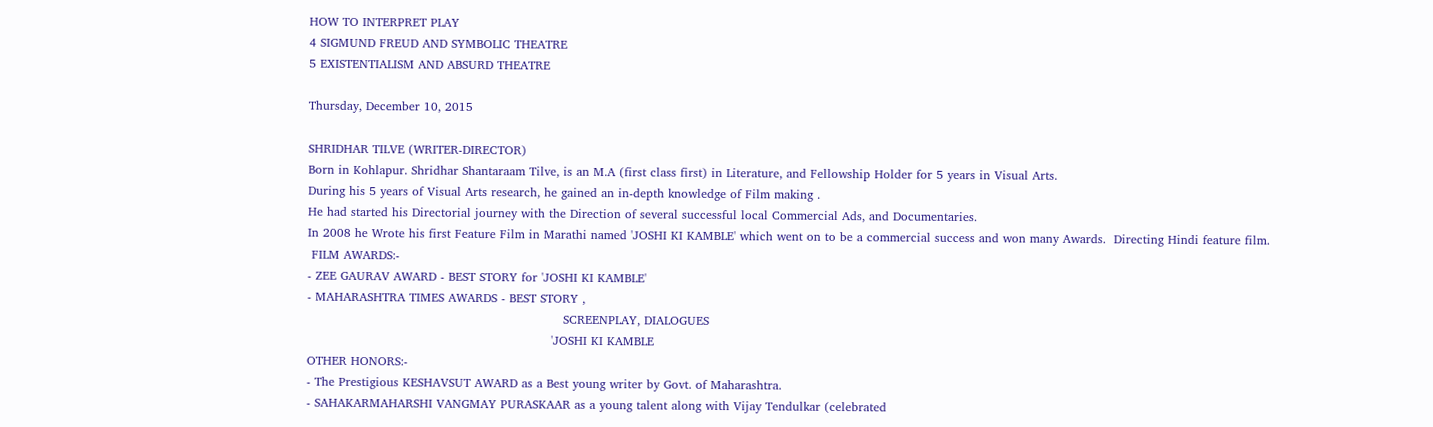HOW TO INTERPRET PLAY
4 SIGMUND FREUD AND SYMBOLIC THEATRE
5 EXISTENTIALISM AND ABSURD THEATRE

Thursday, December 10, 2015

SHRIDHAR TILVE (WRITER-DIRECTOR)
Born in Kohlapur. Shridhar Shantaraam Tilve, is an M.A (first class first) in Literature, and Fellowship Holder for 5 years in Visual Arts.
During his 5 years of Visual Arts research, he gained an in-depth knowledge of Film making .
He had started his Directorial journey with the Direction of several successful local Commercial Ads, and Documentaries.
In 2008 he Wrote his first Feature Film in Marathi named 'JOSHI KI KAMBLE' which went on to be a commercial success and won many Awards.  Directing Hindi feature film.
 FILM AWARDS:-
- ZEE GAURAV AWARD - BEST STORY for 'JOSHI KI KAMBLE'
- MAHARASHTRA TIMES AWARDS - BEST STORY ,
                                                                SCREENPLAY, DIALOGUES
                                                             'JOSHI KI KAMBLE
OTHER HONORS:-
- The Prestigious KESHAVSUT AWARD as a Best young writer by Govt. of Maharashtra.
- SAHAKARMAHARSHI VANGMAY PURASKAAR as a young talent along with Vijay Tendulkar (celebrated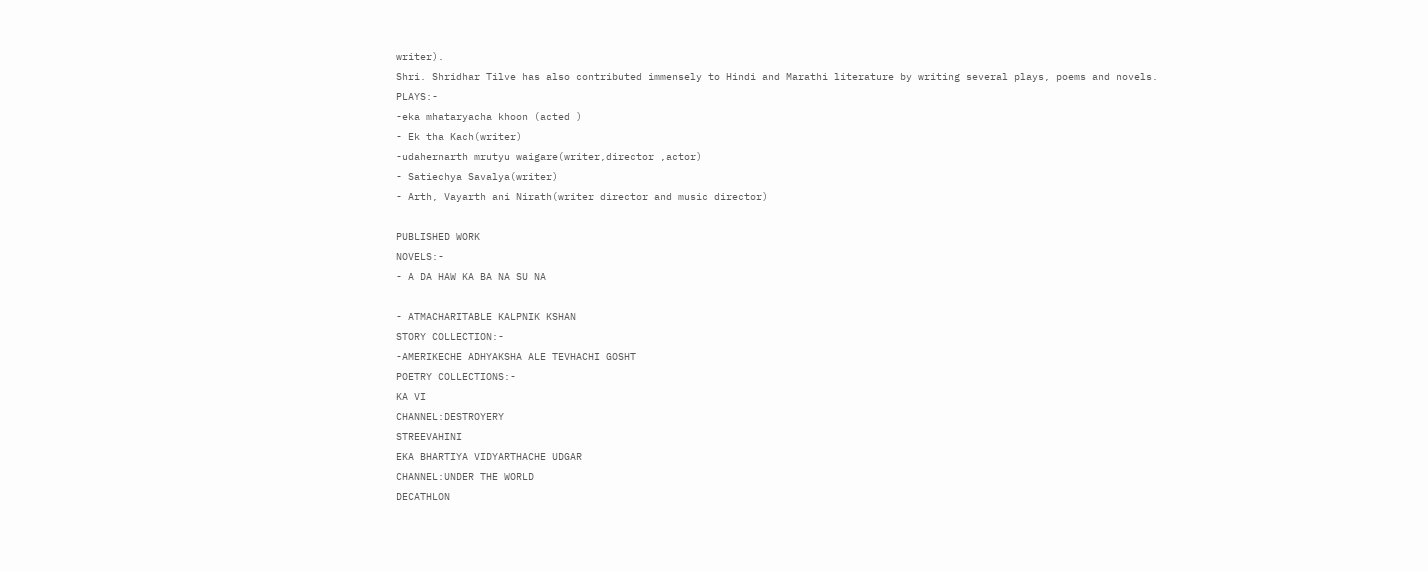writer).
Shri. Shridhar Tilve has also contributed immensely to Hindi and Marathi literature by writing several plays, poems and novels.
PLAYS:-
-eka mhataryacha khoon (acted )
- Ek tha Kach(writer)
-udahernarth mrutyu waigare(writer,director ,actor)
- Satiechya Savalya(writer)
- Arth, Vayarth ani Nirath(writer director and music director)

PUBLISHED WORK
NOVELS:-
- A DA HAW KA BA NA SU NA

- ATMACHARITABLE KALPNIK KSHAN
STORY COLLECTION:-
-AMERIKECHE ADHYAKSHA ALE TEVHACHI GOSHT
POETRY COLLECTIONS:-
KA VI
CHANNEL:DESTROYERY
STREEVAHINI
EKA BHARTIYA VIDYARTHACHE UDGAR
CHANNEL:UNDER THE WORLD
DECATHLON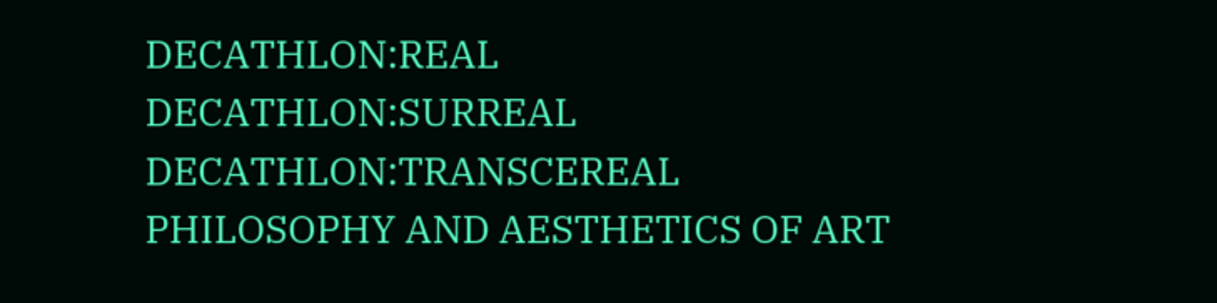DECATHLON:REAL
DECATHLON:SURREAL
DECATHLON:TRANSCEREAL
PHILOSOPHY AND AESTHETICS OF ART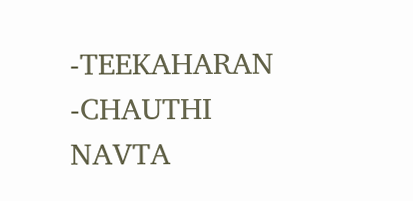-TEEKAHARAN
-CHAUTHI  NAVTA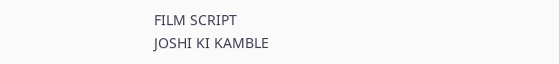FILM SCRIPT
JOSHI KI KAMBLE